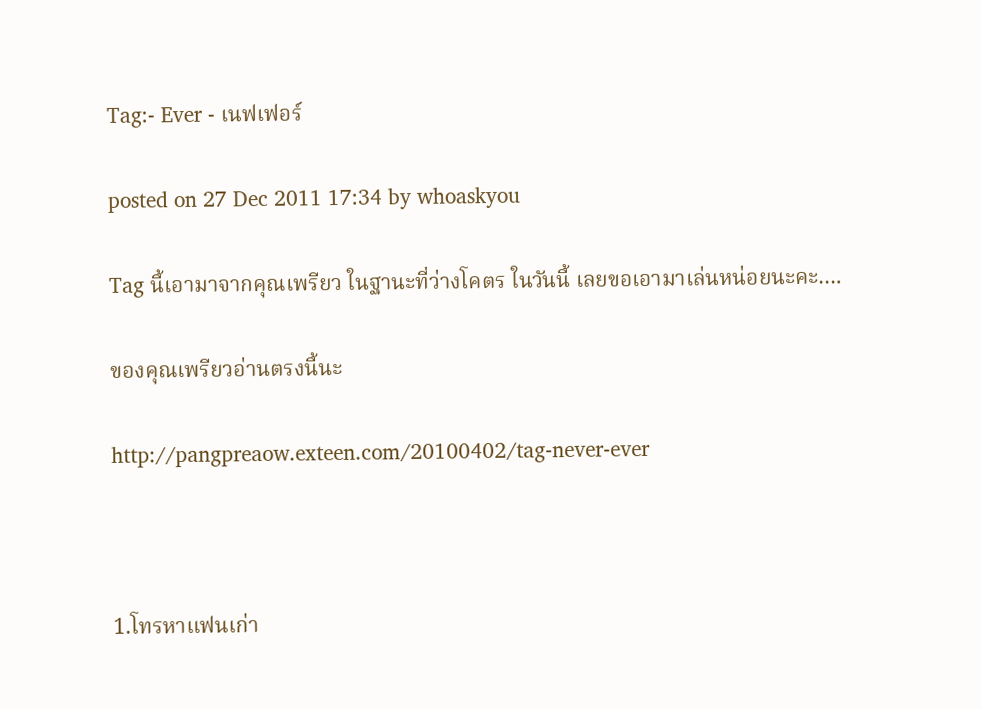Tag:- Ever - เนฟเฟอร์

posted on 27 Dec 2011 17:34 by whoaskyou

Tag นี้เอามาจากคุณเพรียว ในฐานะที่ว่างโคตร ในวันนี้ เลยขอเอามาเล่นหน่อยนะคะ….

ของคุณเพรียวอ่านตรงนี้นะ

http://pangpreaow.exteen.com/20100402/tag-never-ever



1.โทรหาแฟนเก่า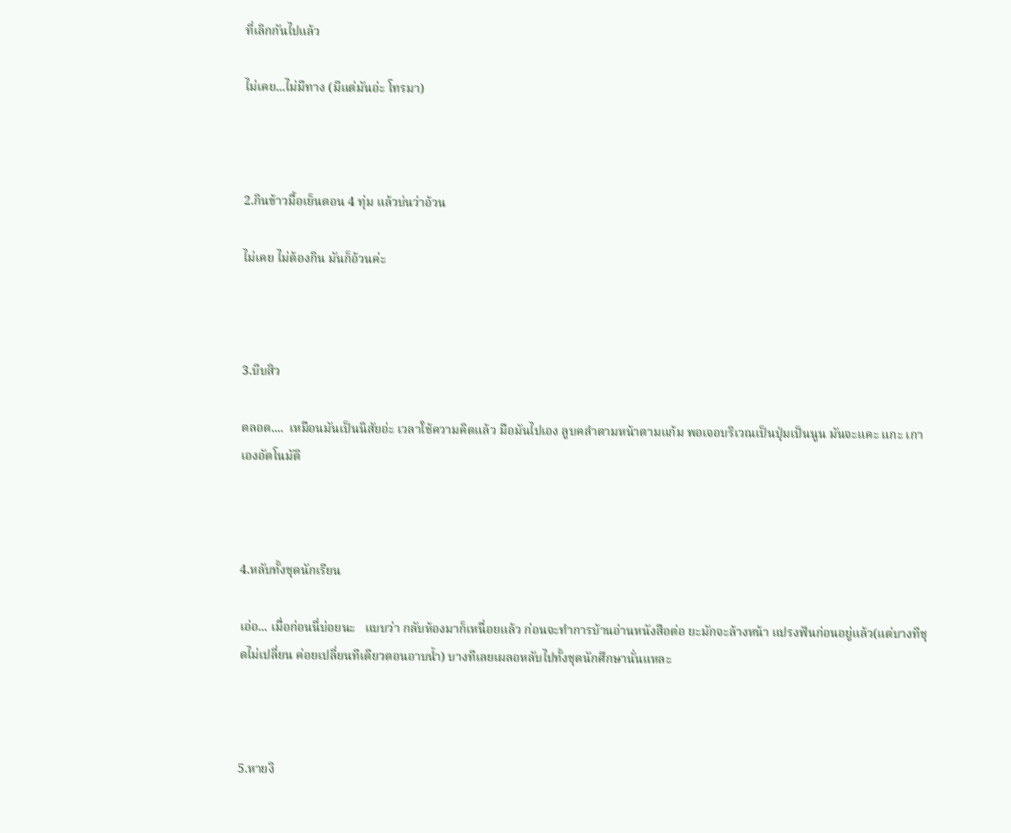ที่เลิกกันไปแล้ว

ไม่เคย...ไม่มีทาง (มีแต่มันอ่ะ โทรมา)



2.กินข้าวมื้อเย็นตอน 4 ทุ่ม แล้วบ่นว่าอ้วน

ไม่เคย ไม่ต้องกิน มันก็อ้วนค่ะ



3.บีบสิว

ตลอด....  เหมือนมันเป็นนิสัยอ่ะ เวลาใช้ความคิดแล้ว มือมันไปเอง ลูบคลำตามหน้าตามแก้ม พอเจอบริเวณเป็นปุ่มเป็นนูน มันจะแคะ แกะ เกาเองอัตโนมัติ



4.หลับทั้งชุดนักเรียน

เอ่อ... เมื่อก่อนนี่บ่อยนะ   แบบว่า กลับห้องมาก็เหนื่อยแล้ว ก่อนจะทำการบ้านอ่านหนังสือต่อ ยะมักจะล้างหน้า แปรงฟันก่อนอยู่แล้ว(แต่บางทีชุดไม่เปลี่ยน ค่อยเปลี่ยนทีเดียวตอนอาบน้ำ) บางทีเลยเผลอหลับไปทั้งชุดนักศึกษานั่นแหละ



5.หายงิ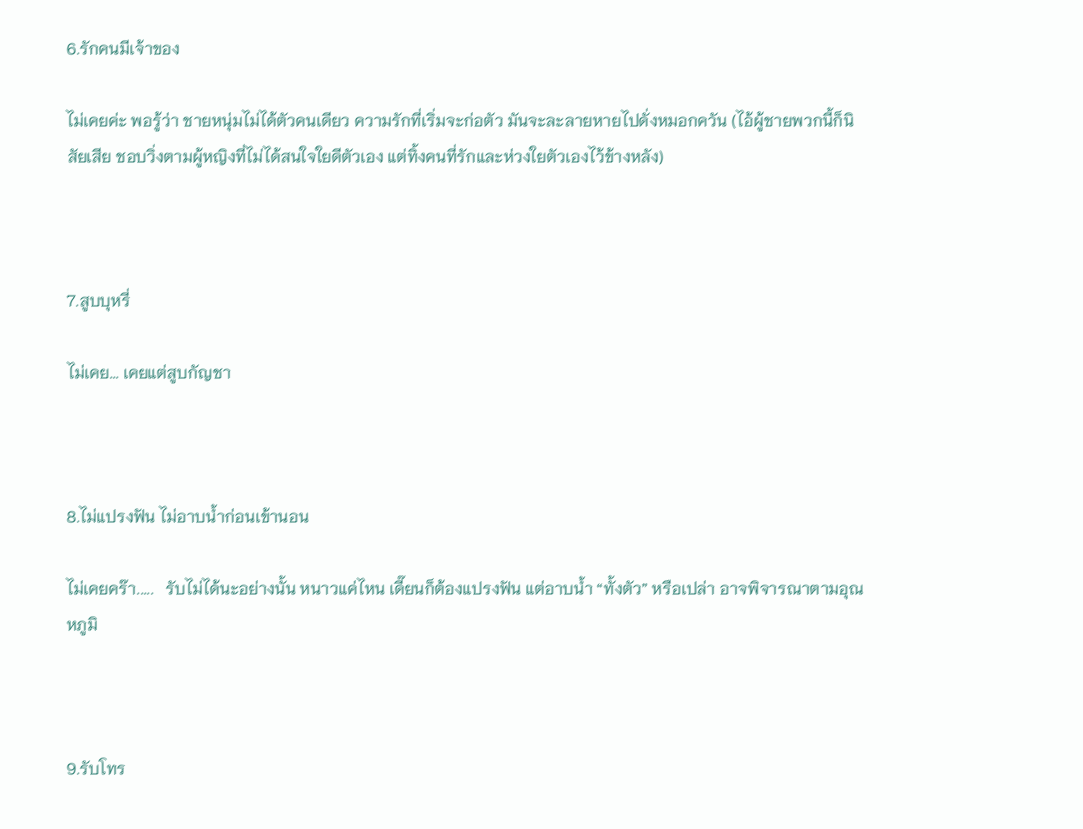6.รักคนมีเจ้าของ

ไม่เคยค่ะ พอรู้ว่า ชายหนุ่มไม่ได้ตัวคนเดียว ความรักที่เริ่มจะก่อตัว มันจะละลายหายไปดั่งหมอกควัน (ไอ้ผู้ชายพวกนี้ก็นิสัยเสีย ชอบวิ่งตามผู้หญิงที่ไม่ได้สนใจใยดีตัวเอง แต่ทิ้งคนที่รักและห่วงใยตัวเองไว้ข้างหลัง)



7.สูบบุหรี่

ไม่เคย... เคยแต่สูบกัญชา



8.ไม่แปรงฟัน ไม่อาบน้ำก่อนเข้านอน

ไม่เคยคร๊า.....   รับไม่ได้นะอย่างนั้น หนาวแค่ไหน เดี๊ยนก็ต้องแปรงฟัน แต่อาบน้ำ “ทั้งตัว” หรือเปล่า อาจพิจารณาตามอุณหภูมิ



9.รับโทร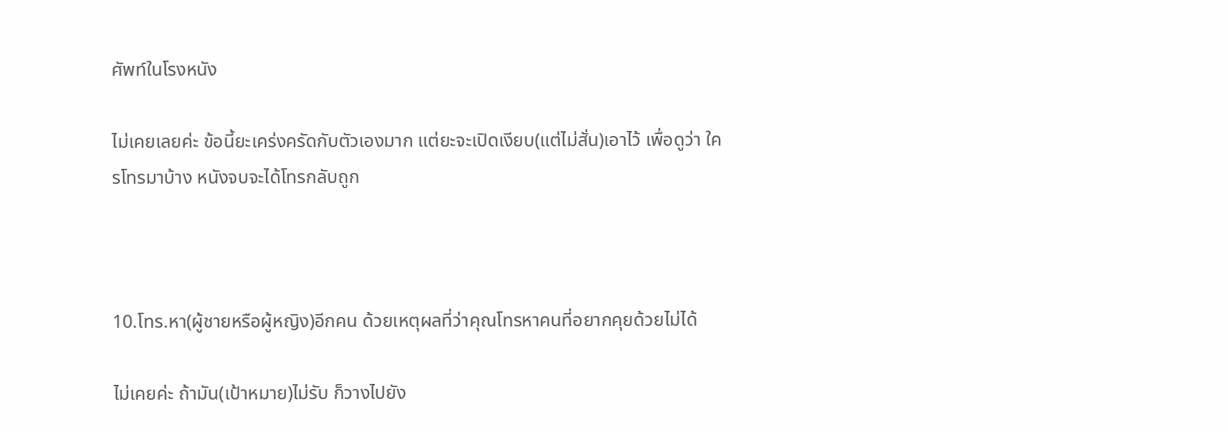ศัพท์ในโรงหนัง

ไม่เคยเลยค่ะ ข้อนี้ยะเคร่งครัดกับตัวเองมาก แต่ยะจะเปิดเงียบ(แต่ไม่สั่น)เอาไว้ เพื่อดูว่า ใครโทรมาบ้าง หนังจบจะได้โทรกลับถูก



10.โทร.หา(ผู้ชายหรือผู้หญิง)อีกคน ด้วยเหตุผลที่ว่าคุณโทรหาคนที่อยากคุยด้วยไม่ได้

ไม่เคยค่ะ ถ้ามัน(เป้าหมาย)ไม่รับ ก็วางไปยัง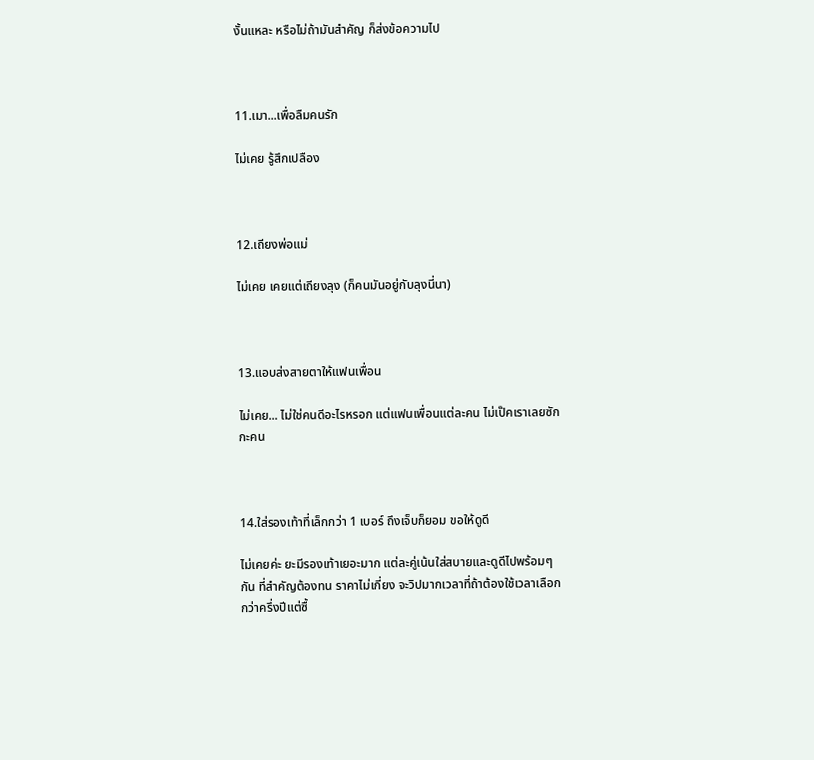งั้นแหละ หรือไม่ถ้ามันสำคัญ ก็ส่งข้อความไป



11.เมา...เพื่อลืมคนรัก

ไม่เคย รู้สึกเปลือง



12.เถียงพ่อแม่

ไม่เคย เคยแต่เถียงลุง (ก็คนมันอยู่กับลุงนี่นา)



13.แอบส่งสายตาให้แฟนเพื่อน

ไม่เคย... ไม่ใช่คนดีอะไรหรอก แต่แฟนเพื่อนแต่ละคน ไม่เป๊คเราเลยซักกะคน



14.ใส่รองเท้าที่เล็กกว่า 1 เบอร์ ถึงเจ็บก็ยอม ขอให้ดูดี

ไม่เคยค่ะ ยะมีรองเท้าเยอะมาก แต่ละคู่เน้นใส่สบายและดูดีไปพร้อมๆกัน ที่สำคัญต้องทน ราคาไม่เกี่ยง จะวิปมากเวลาที่ถ้าต้องใช้เวลาเลือกกว่าครึ่งปีแต่ซื้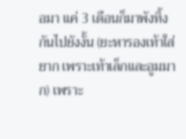อมา แค่ 3 เดือนก็มาพังทิ้งกันไปยังงั้น (ยะหารองเท้าใส่ยาก เพราะเท้าเล็กและอูมมาก) เพราะ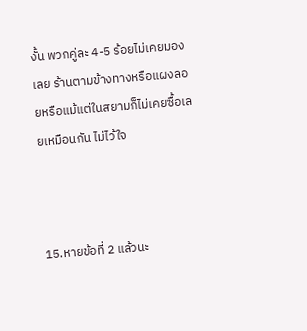งั้น พวกคู่ละ 4-5 ร้อยไม่เคยมองเลย ร้านตามข้างทางหรือแผงลอยหรือแม้แต่ในสยามก็ไม่เคยซื้อเลยเหมือนกัน ไม่ไว้ใจ



15.หายข้อที่ 2 แล้วนะ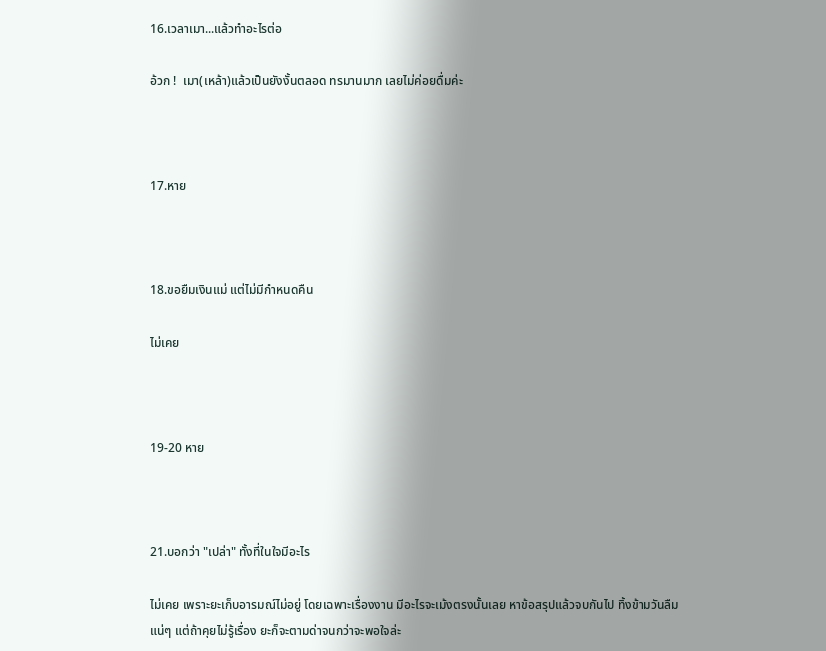16.เวลาเมา...แล้วทำอะไรต่อ

อ้วก !  เมา(เหล้า)แล้วเป็นยังงั้นตลอด ทรมานมาก เลยไม่ค่อยดื่มค่ะ



17.หาย



18.ขอยืมเงินแม่ แต่ไม่มีกำหนดคืน

ไม่เคย



19-20 หาย



21.บอกว่า "เปล่า" ทั้งที่ในใจมีอะไร

ไม่เคย เพราะยะเก็บอารมณ์ไม่อยู่ โดยเฉพาะเรื่องงาน มีอะไรจะเม้งตรงนั้นเลย หาข้อสรุปแล้วจบกันไป ทิ้งข้ามวันลืมแน่ๆ แต่ถ้าคุยไม่รู้เรื่อง ยะก็จะตามด่าจนกว่าจะพอใจล่ะ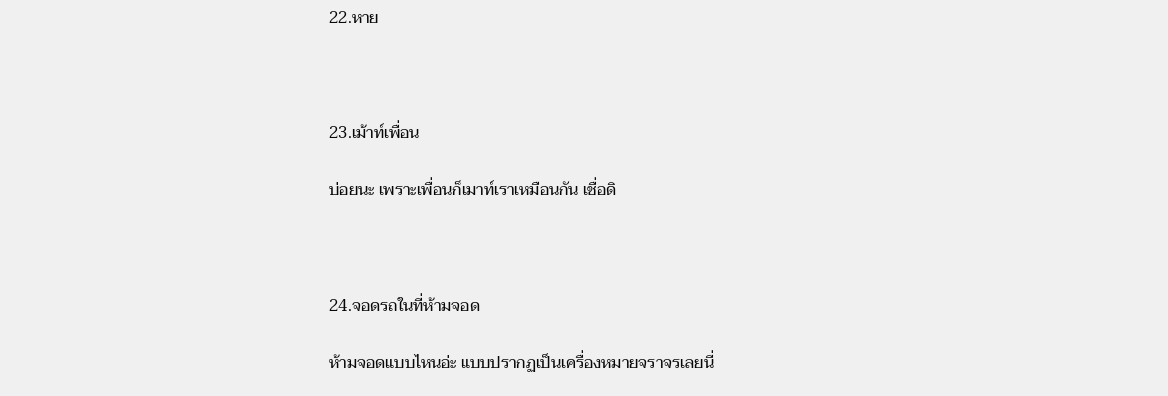22.หาย



23.เม้าท์เพื่อน

บ่อยนะ เพราะเพื่อนก็เมาท์เราเหมือนกัน เชื่อดิ



24.จอดรถในที่ห้ามจอด

ห้ามจอดแบบไหนอ่ะ แบบปรากฏเป็นเครื่องหมายจราจรเลยนี่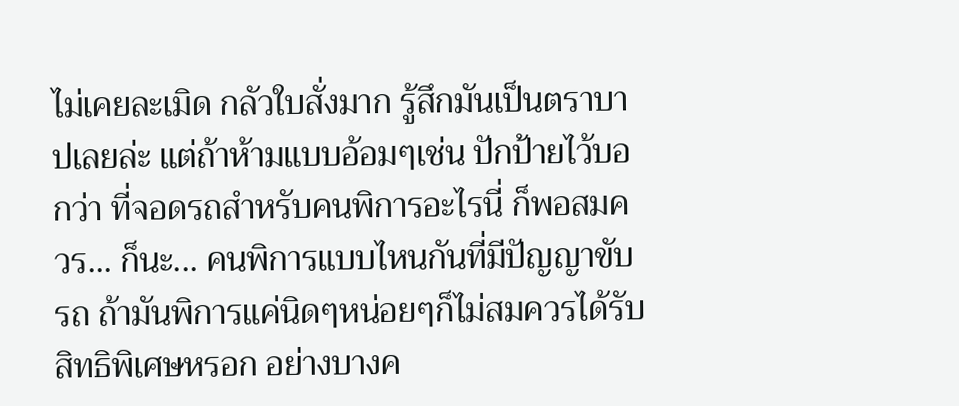ไม่เคยละเมิด กลัวใบสั่งมาก รู้สึกมันเป็นตราบาปเลยล่ะ แต่ถ้าห้ามแบบอ้อมๆเช่น ปักป้ายไว้บอกว่า ที่จอดรถสำหรับคนพิการอะไรนี่ ก็พอสมควร... ก็นะ... คนพิการแบบไหนกันที่มีปัญญาขับรถ ถ้ามันพิการแค่นิดๆหน่อยๆก็ไม่สมควรได้รับสิทธิพิเศษหรอก อย่างบางค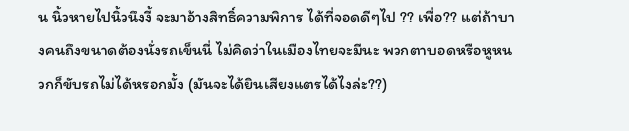น นิ้วหายไปนิ้วนึงงี้ จะมาอ้างสิทธิ์ความพิการ ได้ที่จอดดีๆไป ?? เพื่อ?? แต่ถ้าบางคนถึงขนาดต้องนั่งรถเข็นนี่ ไม่คิดว่าในเมืองไทยจะมีนะ พวกตาบอดหรือหูหนวกก็ขับรถไม่ได้หรอกมั้ง (มันจะได้ยินเสียงแตรได้ไงล่ะ??)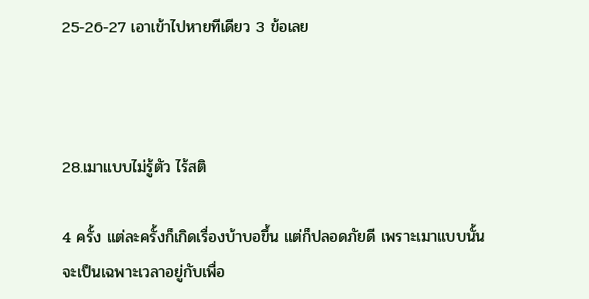25-26-27 เอาเข้าไปหายทีเดียว 3 ข้อเลย



28.เมาแบบไม่รู้ตัว ไร้สติ

4 ครั้ง แต่ละครั้งก็เกิดเรื่องบ้าบอขึ้น แต่ก็ปลอดภัยดี เพราะเมาแบบนั้น จะเป็นเฉพาะเวลาอยู่กับเพื่อ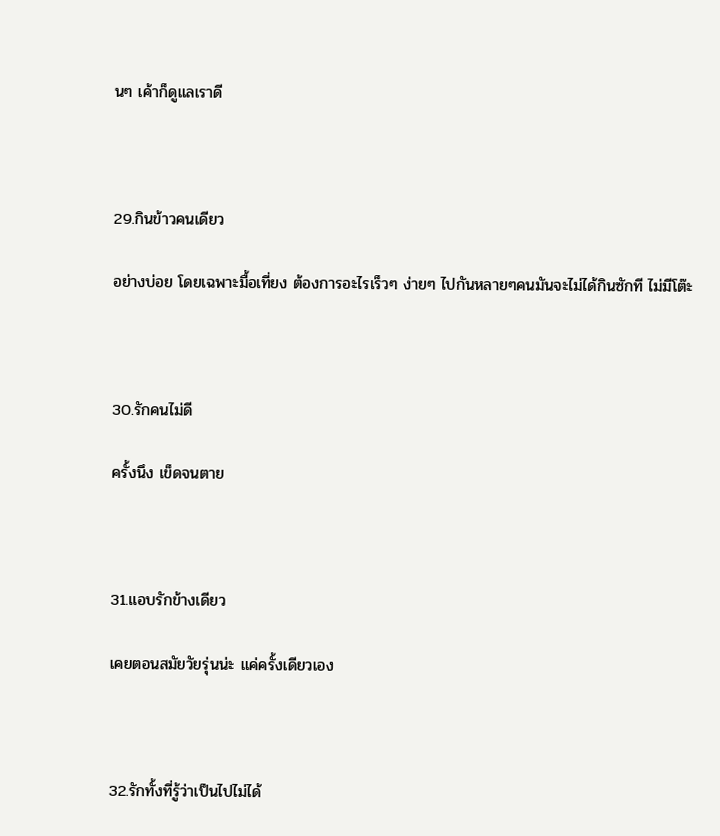นๆ เค้าก็ดูแลเราดี



29.กินข้าวคนเดียว

อย่างบ่อย โดยเฉพาะมื้อเที่ยง ต้องการอะไรเร็วๆ ง่ายๆ ไปกันหลายๆคนมันจะไม่ได้กินซักที ไม่มีโต๊ะ



30.รักคนไม่ดี

ครั้งนึง เข็ดจนตาย



31.แอบรักข้างเดียว

เคยตอนสมัยวัยรุ่นน่ะ แค่ครั้งเดียวเอง



32.รักทั้งที่รู้ว่าเป็นไปไม่ได้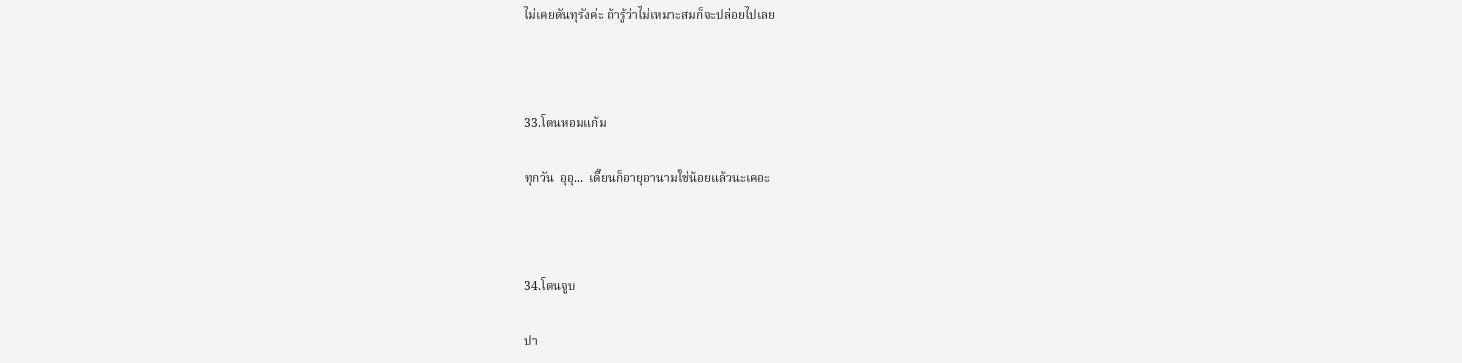ไม่เคยดันทุรังค่ะ ถ้ารู้ว่าไม่เหมาะสมก็จะปล่อยไปเลย



33.โดนหอมแก้ม

ทุกวัน  อุอุ...  เดี๊ยนก็อายุอานามใช่น้อยแล้วนะเคอะ



34.โดนจูบ

ปา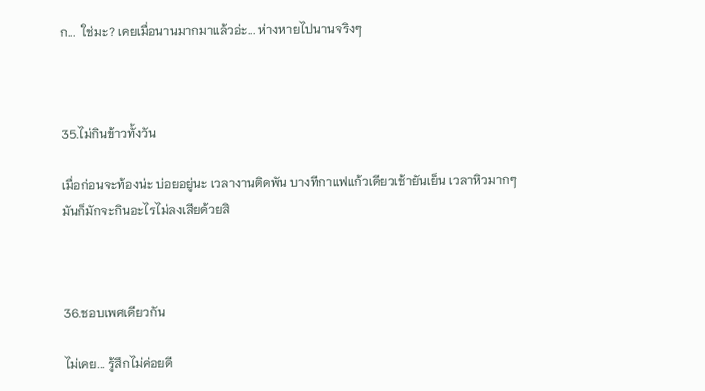ก...  ใช่มะ? เคยเมื่อนานมากมาแล้วอ่ะ... ห่างหายไปนานจริงๆ



35.ไม่กินข้าวทั้งวัน

เมื่อก่อนจะท้องน่ะ บ่อยอยู่นะ เวลางานติดพัน บางทีกาแฟแก้วเดียวเช้ายันเย็น เวลาหิวมากๆ มันก็มักจะกินอะไรไม่ลงเสียด้วยสิ



36.ชอบเพศเดียวกัน

ไม่เคย... รู้สึกไม่ค่อยดี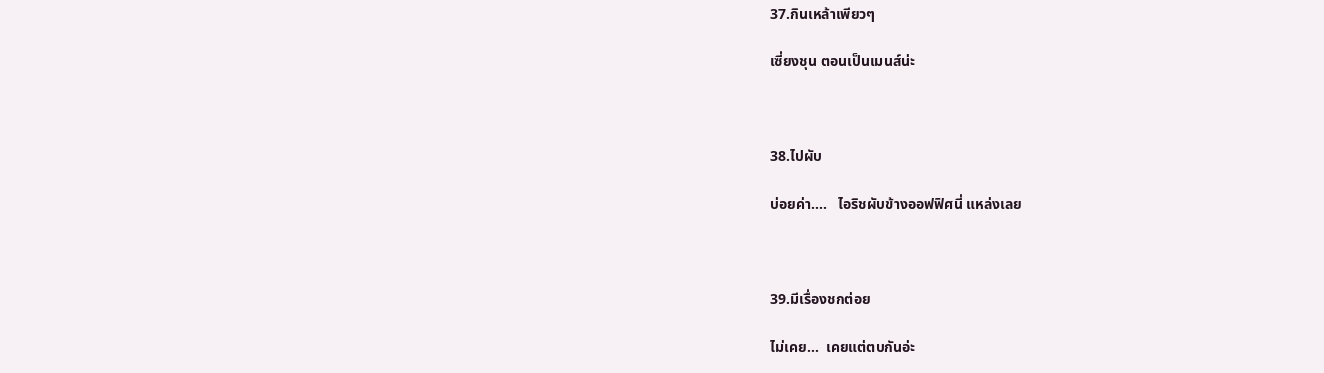37.กินเหล้าเพียวๆ

เซี่ยงชุน ตอนเป็นเมนส์น่ะ



38.ไปผับ

บ่อยค่า....   ไอริชผับข้างออฟฟิศนี่ แหล่งเลย



39.มีเรื่องชกต่อย

ไม่เคย...  เคยแต่ตบกันอ่ะ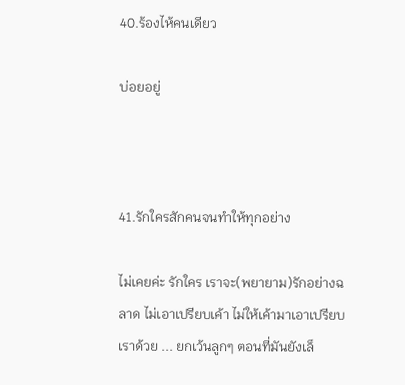40.ร้องไห้คนเดียว

บ่อยอยู่



41.รักใครสักคนจนทำให้ทุกอย่าง

ไม่เคยค่ะ รักใคร เราจะ(พยายาม)รักอย่างฉลาด ไม่เอาเปรียบเค้า ไม่ให้เค้ามาเอาเปรียบเราด้วย ... ยกเว้นลูกๆ ตอนที่มันยังเล็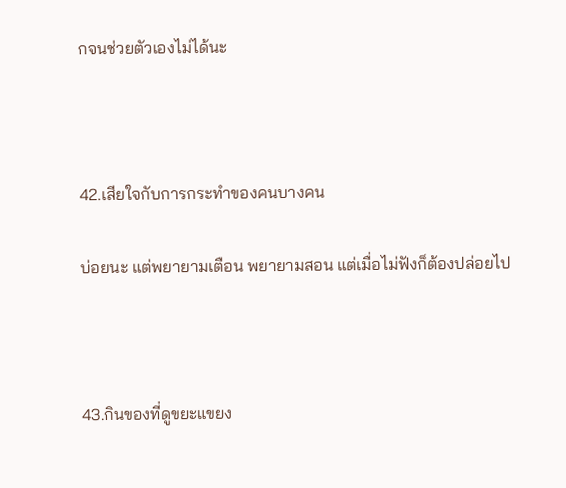กจนช่วยตัวเองไม่ได้นะ



42.เสียใจกับการกระทำของคนบางคน

บ่อยนะ แต่พยายามเตือน พยายามสอน แต่เมื่อไม่ฟังก็ต้องปล่อยไป



43.กินของที่ดูขยะแขยง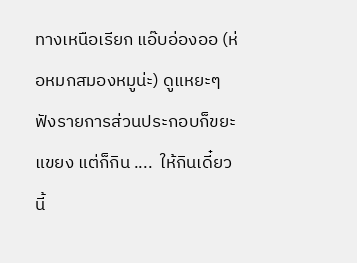ทางเหนือเรียก แอ๊บอ่องออ (ห่อหมกสมองหมูน่ะ) ดูแหยะๆ ฟังรายการส่วนประกอบก็ขยะแขยง แต่ก็กิน ....  ให้กินเดี๋ยวนี้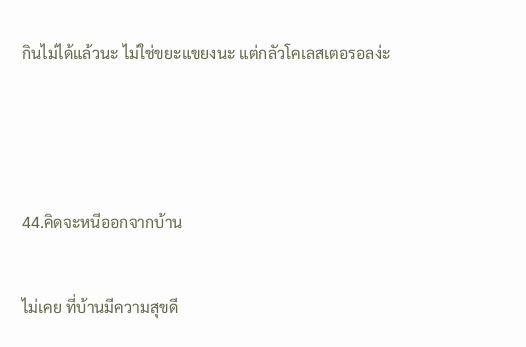กินไม่ได้แล้วนะ ไม่ใช่ขยะแขยงนะ แต่กลัวโคเลสเตอรอลง่ะ



44.คิดจะหนีออกจากบ้าน

ไม่เคย ที่บ้านมีความสุขดี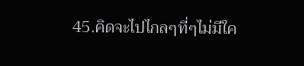45.คิดจะไปไกลๆที่ๆไม่มีใค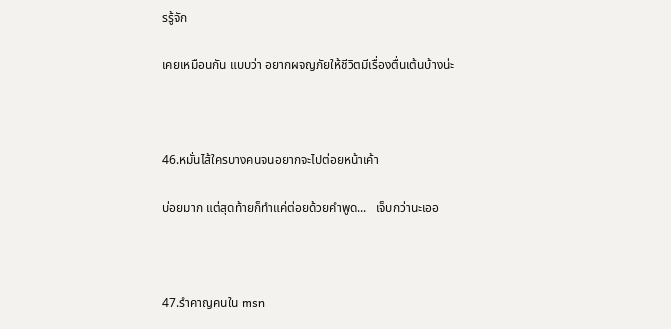รรู้จัก

เคยเหมือนกัน แบบว่า อยากผจญภัยให้ชีวิตมีเรื่องตื่นเต้นบ้างน่ะ



46.หมั่นไส้ใครบางคนจนอยากจะไปต่อยหน้าเค้า

บ่อยมาก แต่สุดท้ายก็ทำแค่ต่อยด้วยคำพูด...   เจ็บกว่านะเออ



47.รำคาญคนใน msn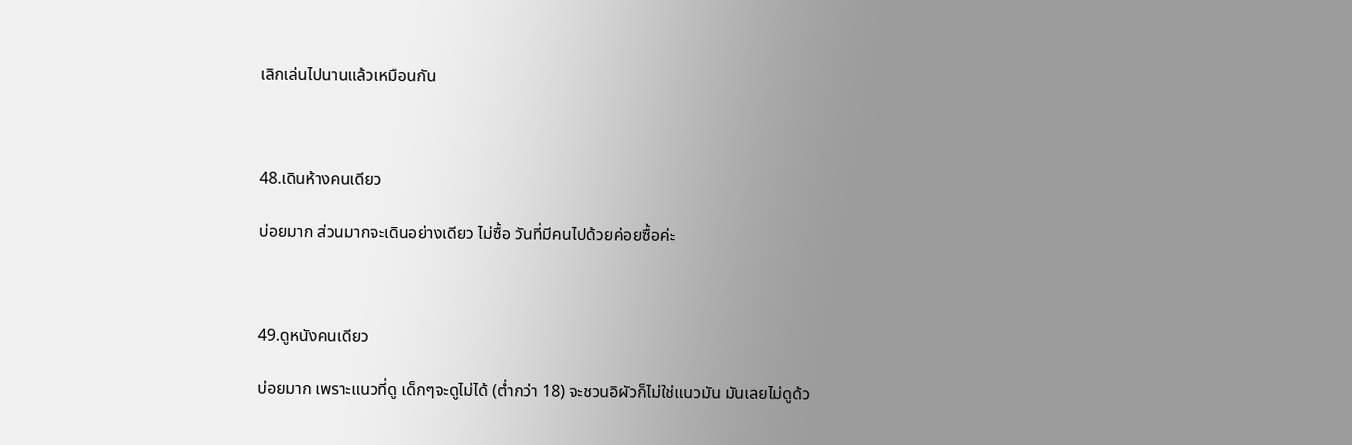เลิกเล่นไปนานแล้วเหมือนกัน



48.เดินห้างคนเดียว

บ่อยมาก ส่วนมากจะเดินอย่างเดียว ไม่ซื้อ วันที่มีคนไปด้วยค่อยซื้อค่ะ



49.ดูหนังคนเดียว

บ่อยมาก เพราะแนวที่ดู เด็กๆจะดูไม่ได้ (ต่ำกว่า 18) จะชวนอิผัวก็ไม่ใช่แนวมัน มันเลยไม่ดูด้ว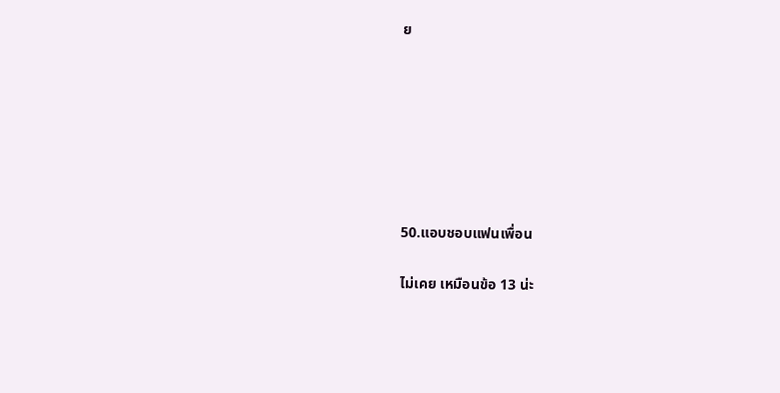ย







50.แอบชอบแฟนเพื่อน

ไม่เคย เหมือนข้อ 13 น่ะ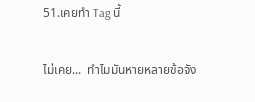51.เคยทำ Tag นี้

ไม่เคย...  ทำไมมันหายหลายข้อจัง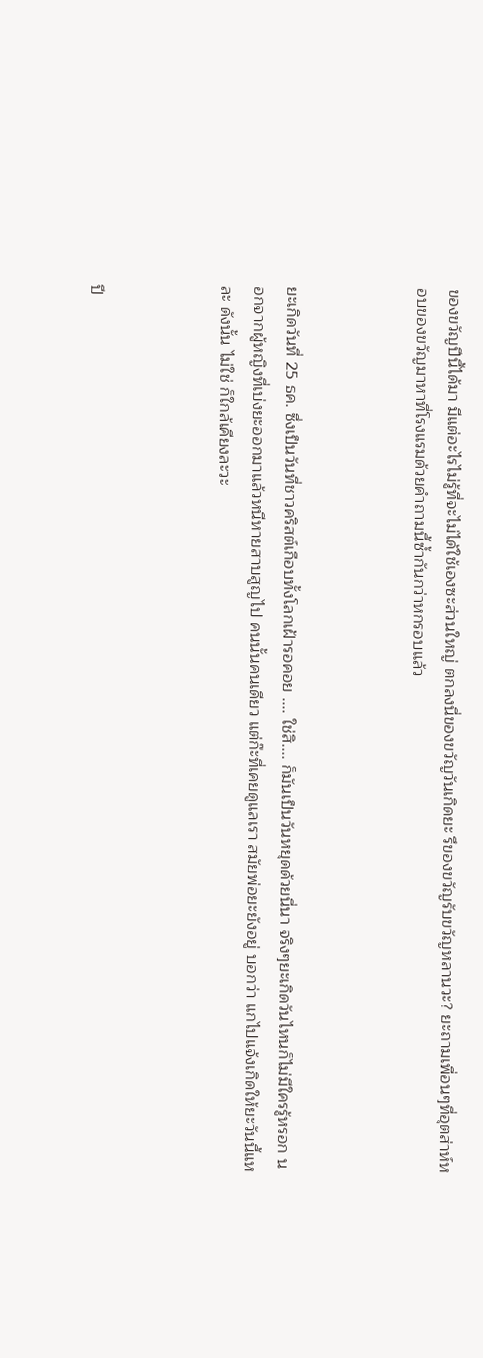ของขวัญปีนี้ได้มา มีแต่อะไรไม่รู้ที่จะไม่ได้ใช้เองซะส่วนใหญ่ ตกลงนี่ของขวัญวันเกิดยะ รึของขวัญรับขวัญหลานวะ? ยะถามเพื่อนๆที่อุตส่าห์หอบของขวัญมาหาที่โรงแรมด้วยคำถามนี้ซ้ำกันกว่าหกรอบแล้ว



ยะเกิดวันที่ 25 ธค. ซึ่งเป็นวันที่ชาวคริสต์เกือบทั้งโลกเฝ้ารอคอย .... ใช่สิ.... ก็มันเป็นวันหยุดด้วยนี่นา จริงๆยะเกิดวันไหนก็ไม่มีใครรู้หรอก นอกจากผู้หญิงที่เบ่งยะออกมาแล้วหนีหายสาบสูญไป คนนั้นคนเดียว แต่ก๊ะที่เคยดูแลเรา สมัยพ่อยะยังอยู่ บอกว่า แกไปแจ้งเกิดให้ยะวันนี้แหละ ดังนั้น ไม่ใช่ ก็ใกล้เคียงละวะ



ปี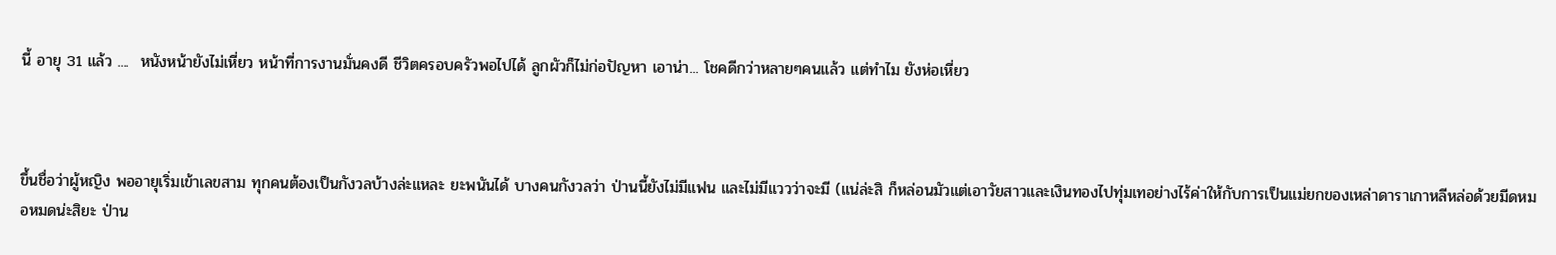นี้ อายุ 31 แล้ว ....  หนังหน้ายังไม่เหี่ยว หน้าที่การงานมั่นคงดี ชีวิตครอบครัวพอไปได้ ลูกผัวก็ไม่ก่อปัญหา เอาน่า... โชคดีกว่าหลายๆคนแล้ว แต่ทำไม ยังห่อเหี่ยว



ขึ้นชื่อว่าผู้หญิง พออายุเริ่มเข้าเลขสาม ทุกคนต้องเป็นกังวลบ้างล่ะแหละ ยะพนันได้ บางคนกังวลว่า ป่านนี้ยังไม่มีแฟน และไม่มีแววว่าจะมี (แน่ล่ะสิ ก็หล่อนมัวแต่เอาวัยสาวและเงินทองไปทุ่มเทอย่างไร้ค่าให้กับการเป็นแม่ยกของเหล่าดาราเกาหลีหล่อด้วยมีดหมอหมดน่ะสิยะ ป่าน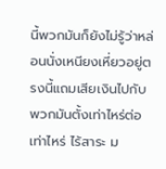นี้พวกมันก็ยังไม่รู้ว่าหล่อนนั่งเหนียงเหี่ยวอยู่ตรงนี้แถมเสียเงินไปกับพวกมันตั้งเท่าไหร่ต่อเท่าไหร่ ไร้สาระ ม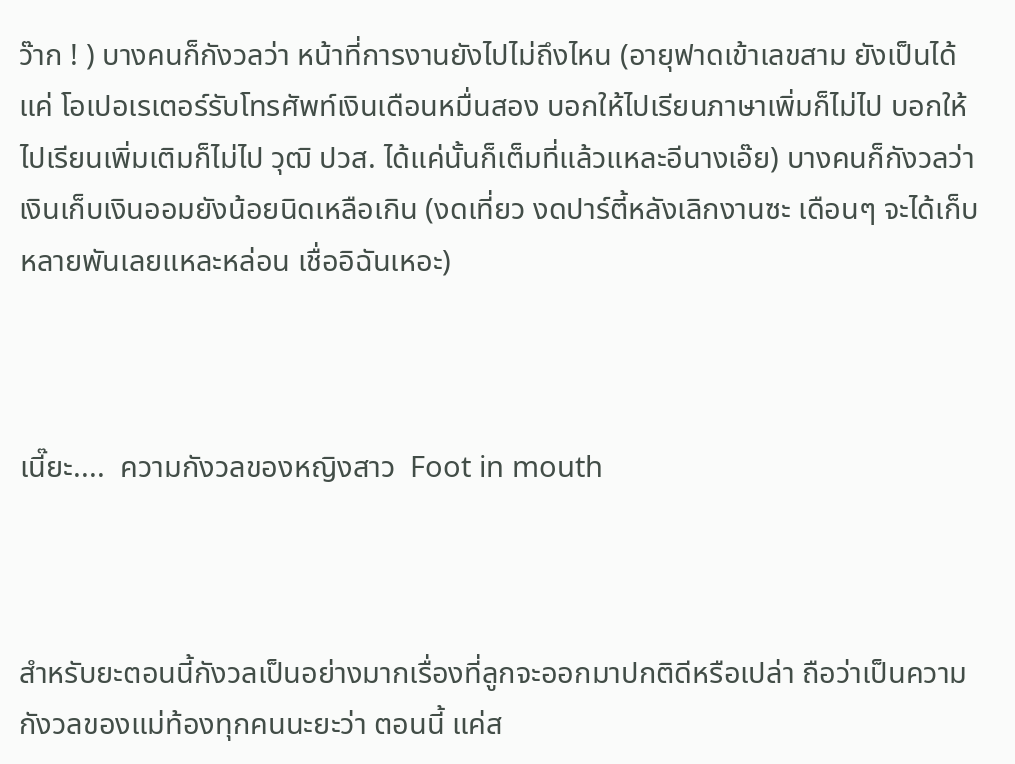ว๊าก ! ) บางคนก็กังวลว่า หน้าที่การงานยังไปไม่ถึงไหน (อายุฟาดเข้าเลขสาม ยังเป็นได้แค่ โอเปอเรเตอร์รับโทรศัพท์เงินเดือนหมื่นสอง บอกให้ไปเรียนภาษาเพิ่มก็ไม่ไป บอกให้ไปเรียนเพิ่มเติมก็ไม่ไป วุฒิ ปวส. ได้แค่นั้นก็เต็มที่แล้วแหละอีนางเอ๊ย) บางคนก็กังวลว่า เงินเก็บเงินออมยังน้อยนิดเหลือเกิน (งดเที่ยว งดปาร์ตี้หลังเลิกงานซะ เดือนๆ จะได้เก็บหลายพันเลยแหละหล่อน เชื่ออิฉันเหอะ)



เนี๊ยะ....  ความกังวลของหญิงสาว  Foot in mouth



สำหรับยะตอนนี้กังวลเป็นอย่างมากเรื่องที่ลูกจะออกมาปกติดีหรือเปล่า ถือว่าเป็นความกังวลของแม่ท้องทุกคนนะยะว่า ตอนนี้ แค่ส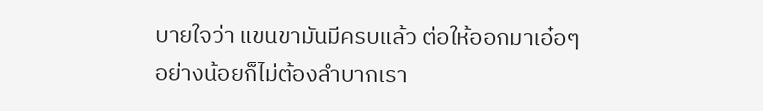บายใจว่า แขนขามันมีครบแล้ว ต่อให้ออกมาเอ๋อๆ อย่างน้อยก็ไม่ต้องลำบากเรา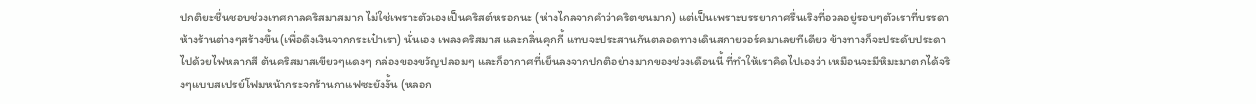ปกติยะชื่นชอบช่วงเทศกาลคริสมาสมาก ไม่ใช่เพราะตัวเองเป็นคริสต์หรอกนะ (ห่างไกลจากคำว่าคริตชนมาก) แต่เป็นเพราะบรรยากาศรื่นเริงที่อวลอยู่รอบๆตัวเราที่บรรดาห้างร้านต่างๆสร้างขึ้น(เพื่อดึงเงินจากกระเป๋าเรา) นั่นเอง เพลงคริสมาส และกลิ่นคุกกี้ แทบจะประสานกันตลอดทางเดินสกายวอร์คมาเลยทีเดียว ข้างทางก็จะประดับประดาไปด้วยไฟหลากสี ต้นคริสมาสเขียวๆแดงๆ กล่องของขวัญปลอมๆ และก็อากาศที่เย็นลงจากปกติอย่างมากของช่วงเดือนนี้ ที่ทำให้เราคิดไปเองว่า เหมือนจะมีหิมะมาตกได้จริงๆแบบสเปรย์โฟมหน้ากระจกร้านกาแฟซะยังงั้น (หลอก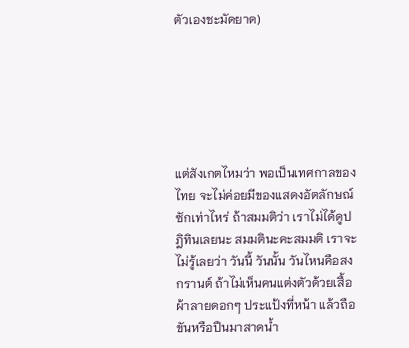ตัวเองชะมัดยาด)






แต่สังเกตไหมว่า พอเป็นเทศกาลของไทย จะไม่ค่อยมีของแสดงอัตลักษณ์ซักเท่าไหร่ ถ้าสมมติว่า เราไม่ได้ดูปฎิทินเลยนะ สมมตินะคะสมมติ เราจะไม่รู้เลยว่า วันนี้ วันนั้น วันไหนคือสงกรานต์ ถ้าไม่เห็นคนแต่งตัวด้วยเสื้อผ้าลายดอกๆ ประแป้งที่หน้า แล้วถือขันหรือปืนมาสาดน้ำ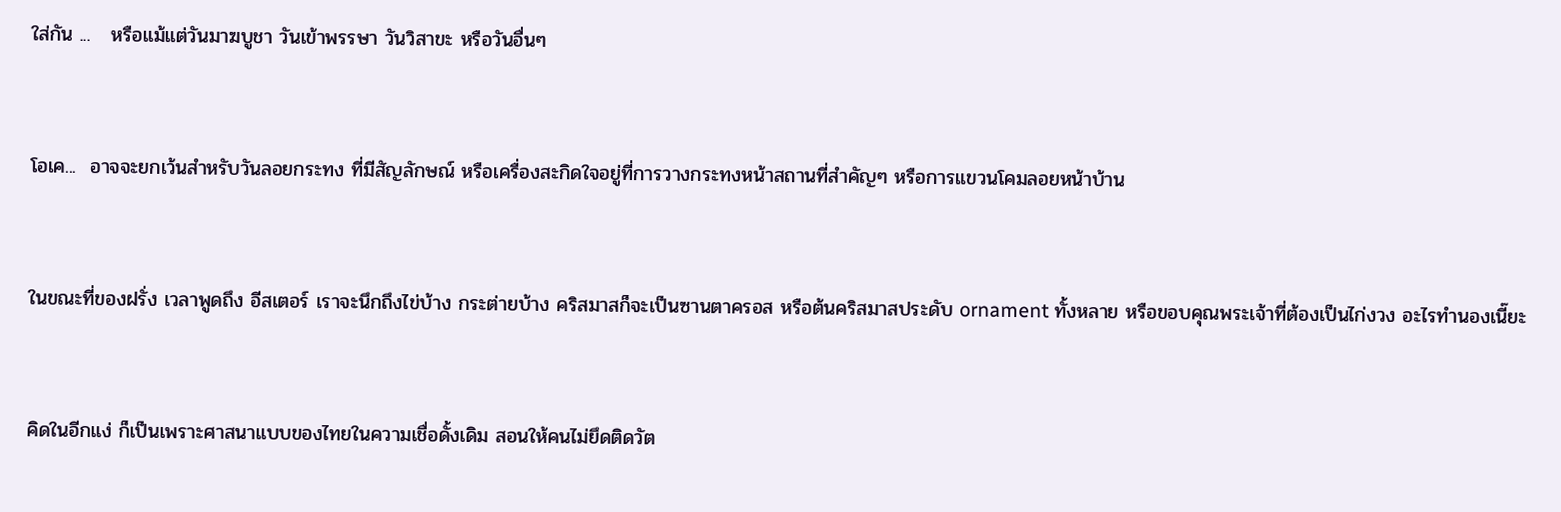ใส่กัน ...   หรือแม้แต่วันมาฆบูชา วันเข้าพรรษา วันวิสาขะ หรือวันอื่นๆ


โอเค...  อาจจะยกเว้นสำหรับวันลอยกระทง ที่มีสัญลักษณ์ หรือเครื่องสะกิดใจอยู่ที่การวางกระทงหน้าสถานที่สำคัญๆ หรือการแขวนโคมลอยหน้าบ้าน


ในขณะที่ของฝรั่ง เวลาพูดถึง อีสเตอร์ เราจะนึกถึงไข่บ้าง กระต่ายบ้าง คริสมาสก็จะเป็นซานตาครอส หรือต้นคริสมาสประดับ ornament ทั้งหลาย หรือขอบคุณพระเจ้าที่ต้องเป็นไก่งวง อะไรทำนองเนี๊ยะ


คิดในอีกแง่ ก็เป็นเพราะศาสนาแบบของไทยในความเชื่อดั้งเดิม สอนให้คนไม่ยึดติดวัต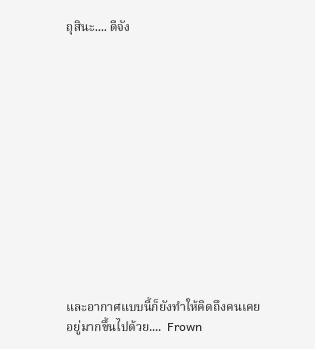ถุสินะ.... ดีจัง













และอากาศแบบนี้ก็ยังทำให้คิดถึงคนเคยอยู่มากขึ้นไปด้วย....  Frown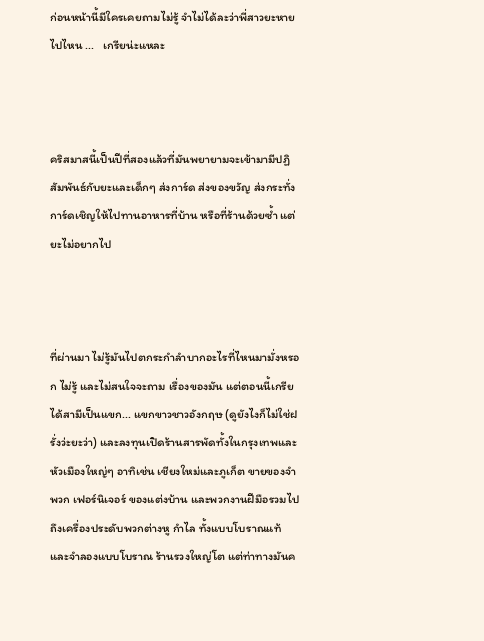ก่อนหน้านี้มีใครเคยถามไม่รู้ จำไม่ได้ละว่าพี่สาวยะหายไปไหน ...   เกรียน่ะแหละ



คริสมาสนี้เป็นปีที่สองแล้วที่มันพยายามจะเข้ามามีปฏิสัมพันธ์กับยะและเด็กๆ ส่งการ์ด ส่งของขวัญ ส่งกระทั่งการ์ดเชิญให้ไปทานอาหารที่บ้าน หรือที่ร้านด้วยซ้ำ แต่ยะไม่อยากไป



ที่ผ่านมา ไม่รู้มันไปตกระกำลำบากอะไรที่ไหนมามั่งหรอก ไม่รู้ และไม่สนใจจะถาม เรื่องของมัน แต่ตอนนี้เกรียได้สามีเป็นแขก... แขกขาวชาวอังกฤษ (ดูยังไงก็ไม่ใช่ฝรั่งว่ะยะว่า) และลงทุนเปิดร้านสารพัดทั้งในกรุงเทพและหัวเมืองใหญ่ๆ อาทิเช่น เชียงใหม่และภูเก็ต ขายของจำพวก เฟอร์นิเจอร์ ของแต่งบ้าน และพวกงานฝีมือรวมไปถึงเครื่องประดับพวกต่างหู กำไล ทั้งแบบโบราณแท้ และจำลองแบบโบราณ ร้านรวงใหญ่โต แต่ท่าทางมันค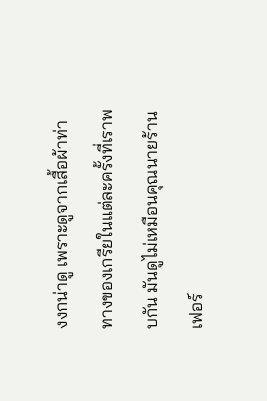งงกน่าดู เพราะดูจากเสื้อผ้าท่าทางของเกรียในแต่ละครั้งที่เราพบกัน มันดูไม่เหมือนคุณนายร้านเฟอร์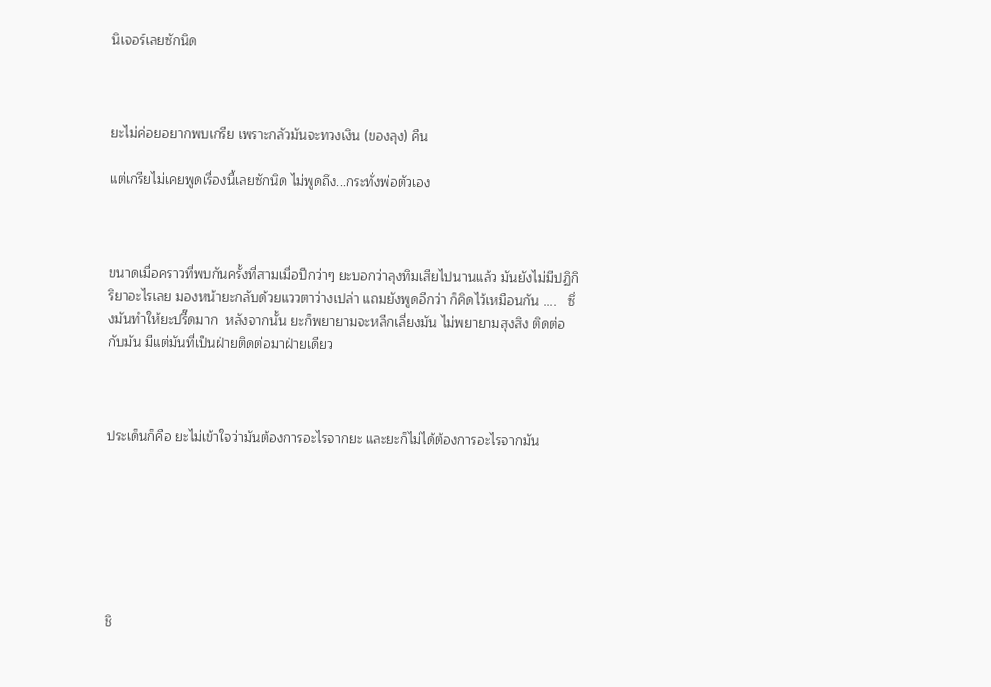นิเจอร์เลยซักนิด



ยะไม่ค่อยอยากพบเกรีย เพราะกลัวมันจะทวงเงิน (ของลุง) คืน

แต่เกรียไม่เคยพูดเรื่องนี้เลยซักนิด ไม่พูดถึง...กระทั่งพ่อตัวเอง



ขนาดเมื่อคราวที่พบกันครั้งที่สามเมื่อปีกว่าๆ ยะบอกว่าลุงทิมเสียไปนานแล้ว มันยังไม่มีปฏิกิริยาอะไรเลย มองหน้ายะกลับด้วยแววตาว่างเปล่า แถมยังพูดอีกว่า ก็คิดไว้เหมือนกัน ....   ซึ่งมันทำให้ยะปรี๊ดมาก  หลังจากนั้น ยะก็พยายามจะหลีกเลี่ยงมัน ไม่พยายามสุงสิง ติดต่อกับมัน มีแต่มันที่เป็นฝ่ายติดต่อมาฝ่ายเดียว



ประเด็นก็คือ ยะไม่เข้าใจว่ามันต้องการอะไรจากยะ และยะก็ไม่ได้ต้องการอะไรจากมัน







ชิ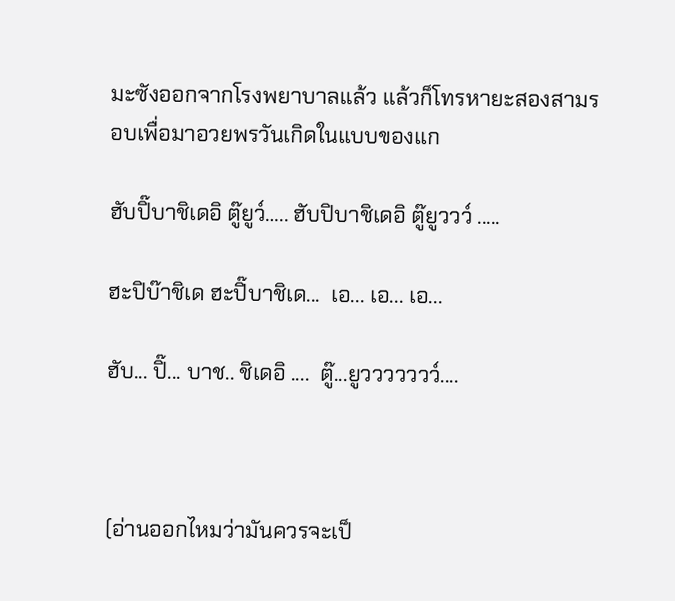มะซังออกจากโรงพยาบาลแล้ว แล้วก็โทรหายะสองสามรอบเพื่อมาอวยพรวันเกิดในแบบของแก

ฮับปิ๊บาชิเดอิ ตู๊ยูว์….. ฮับปิบาชิเดอิ ตู๊ยูววว์ .....

ฮะปิบ๊าชิเด ฮะปิ๊บาชิเด...  เอ... เอ... เอ...

ฮับ... ปิ๊... บาช.. ชิเดอิ ....  ตู๊...ยูววววววว์....



(อ่านออกไหมว่ามันควรจะเป็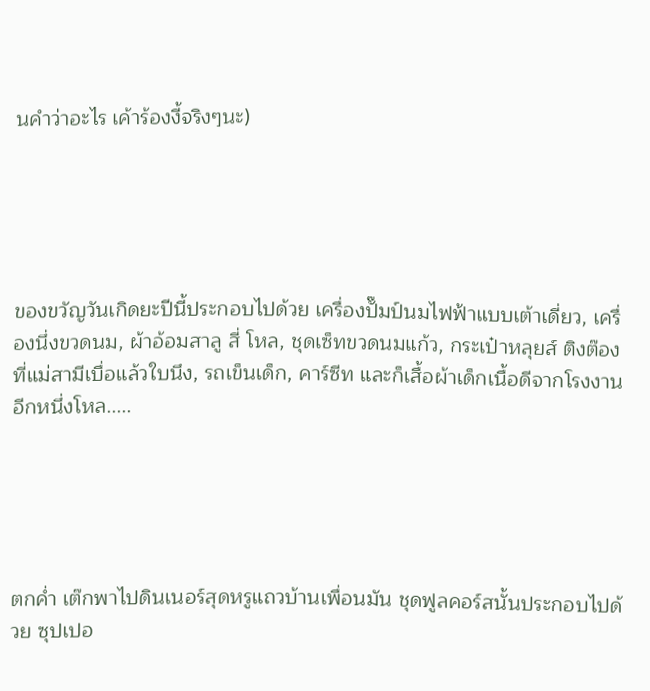นคำว่าอะไร เค้าร้องงี้จริงๆนะ)





ของขวัญวันเกิดยะปีนี้ประกอบไปด้วย เครื่องปั๊มป์นมไฟฟ้าแบบเต้าเดี่ยว, เครื่องนึ่งขวดนม, ผ้าอ้อมสาลู สี่ โหล, ชุดเซ็ทขวดนมแก้ว, กระเป๋าหลุยส์ ติงต๊องที่แม่สามีเบื่อแล้วใบนึง, รถเข็นเด็ก, คาร์ซีท และก็เสื้อผ้าเด็กเนื้อดีจากโรงงานอีกหนึ่งโหล.....





ตกค่ำ เต๊กพาไปดินเนอร์สุดหรูแถวบ้านเพื่อนมัน ชุดฟูลคอร์สนั้นประกอบไปด้วย ซุปเปอ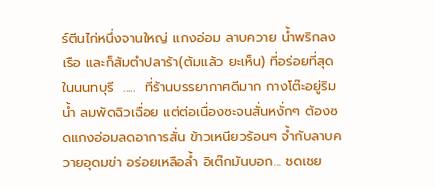ร์ตีนไก่หนึ่งจานใหญ่ แกงอ่อม ลาบควาย น้ำพริกลงเรือ และก็ส้มตำปลาร้า(ต้มแล้ว ยะเห็น) ที่อร่อยที่สุดในนนทบุรี  .....  ที่ร้านบรรยากาศดีมาก กางโต๊ะอยู่ริมน้ำ ลมพัดฉิวเฉื่อย แต่ต่อเนื่องซะจนสั่นหงั่กๆ ต้องซดแกงอ่อมลดอาการสั่น ข้าวเหนียวร้อนๆ จ้ำกับลาบควายอุดมข่า อร่อยเหลือล้ำ อิเต๊กมันบอก... ชดเชย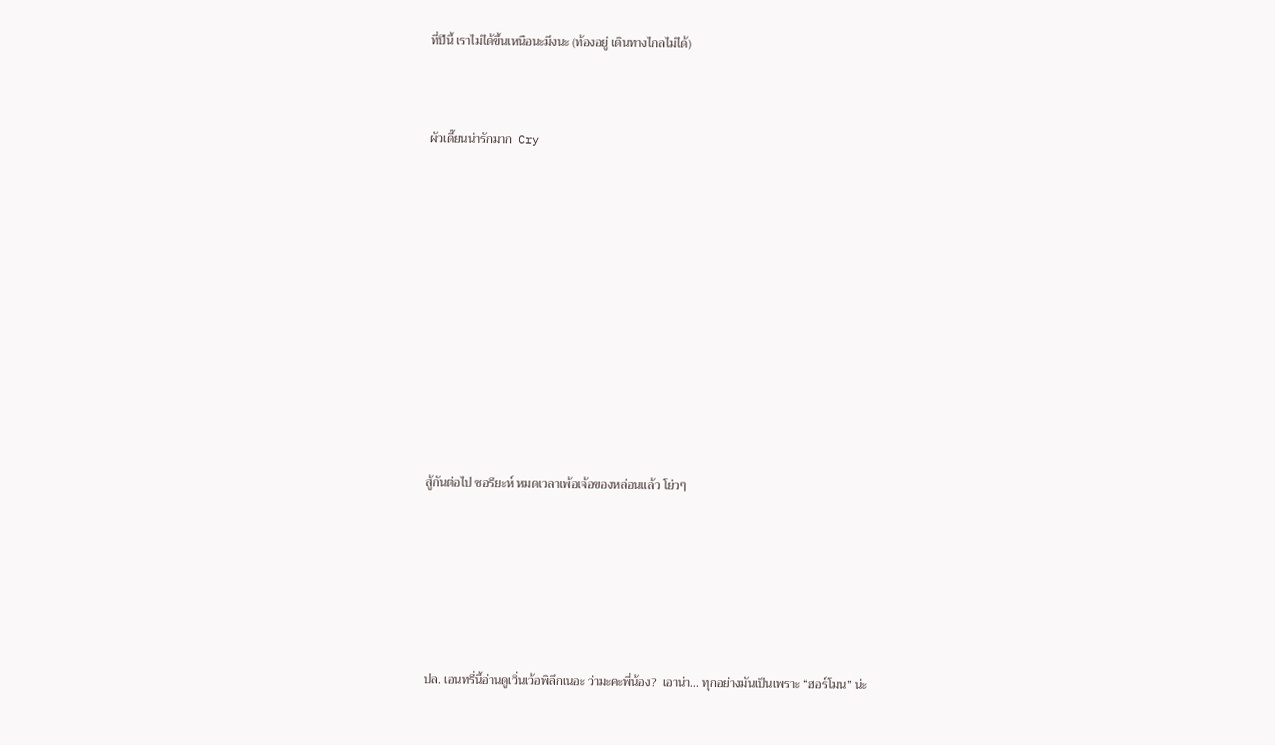ที่ปีนี้ เราไม่ได้ขึ้นเหนือนะมึงนะ (ท้องอยู่ เดินทางไกลไม่ได้)



ผัวเดี๊ยนน่ารักมาก  Cry













สู้กันต่อไป ซอรียะห์ หมดเวลาเพ้อเจ้อของหล่อนแล้ว โย่วๆ







ปล. เอนทรี่นี้อ่านดูเวิ่นเว้อพิลึกเนอะ ว่ามะคะพี่น้อง?  เอาน่า... ทุกอย่างมันเป็นเพราะ “ฮอร์โมน” น่ะ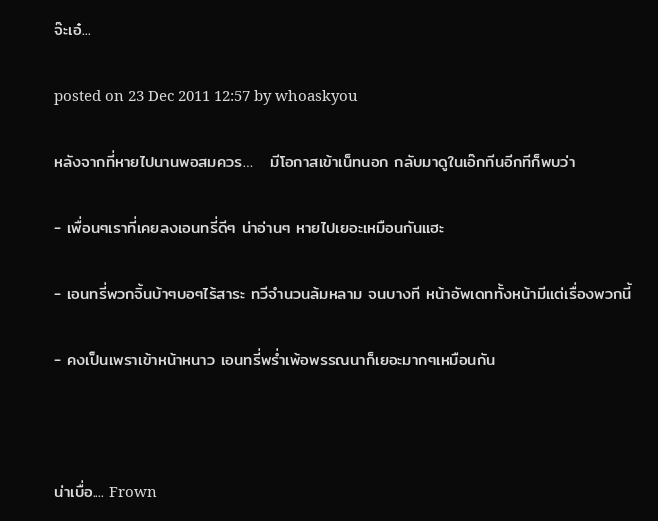จ๊ะเอ๋...

posted on 23 Dec 2011 12:57 by whoaskyou

หลังจากที่หายไปนานพอสมควร…   มีโอกาสเข้าเน็ทนอก กลับมาดูในเอ๊กทีนอีกทีก็พบว่า

- เพื่อนๆเราที่เคยลงเอนทรี่ดีๆ น่าอ่านๆ หายไปเยอะเหมือนกันแฮะ

- เอนทรี่พวกจิ้นบ้าๆบอๆไร้สาระ ทวีจำนวนล้มหลาม จนบางที หน้าอัพเดททั้งหน้ามีแต่เรื่องพวกนี้

- คงเป็นเพราเข้าหน้าหนาว เอนทรี่พร่ำเพ้อพรรณนาก็เยอะมากๆเหมือนกัน



น่าเบื่อ.... Frown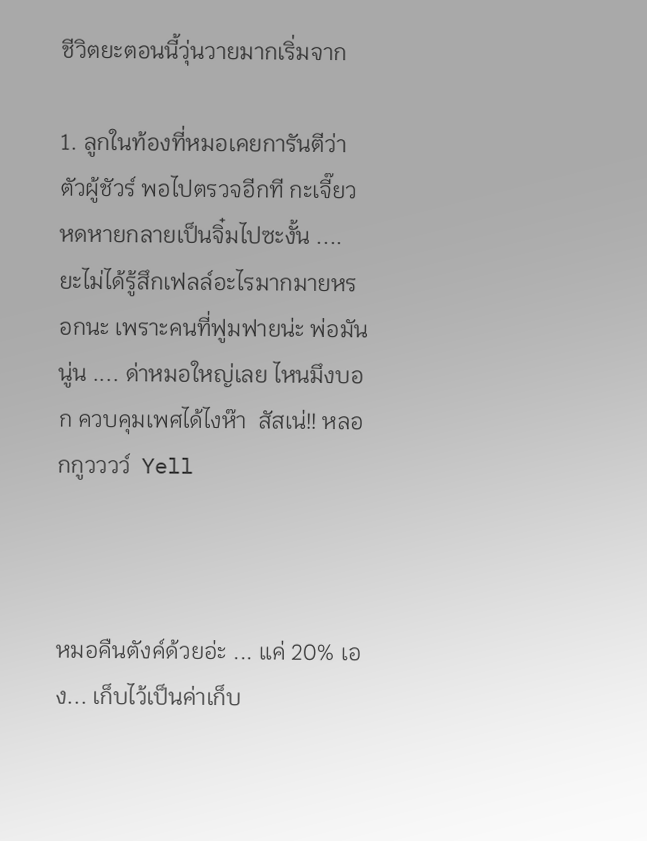ชีวิตยะตอนนี้วุ่นวายมากเริ่มจาก

1. ลูกในท้องที่หมอเคยการันตีว่าตัวผู้ชัวร์ พอไปตรวจอีกที กะเจี๊ยวหดหายกลายเป็นจิ๋มไปซะงั้น ....  ยะไม่ได้รู้สึกเฟลล์อะไรมากมายหรอกนะ เพราะคนที่ฟูมฟายน่ะ พ่อมันนู่น .... ด่าหมอใหญ่เลย ไหนมึงบอก ควบคุมเพศได้ไงห๊า  สัสเน่!! หลอกกูวววว์  Yell



หมอคืนตังค์ด้วยอ่ะ ... แค่ 20% เอง... เก็บไว้เป็นค่าเก็บ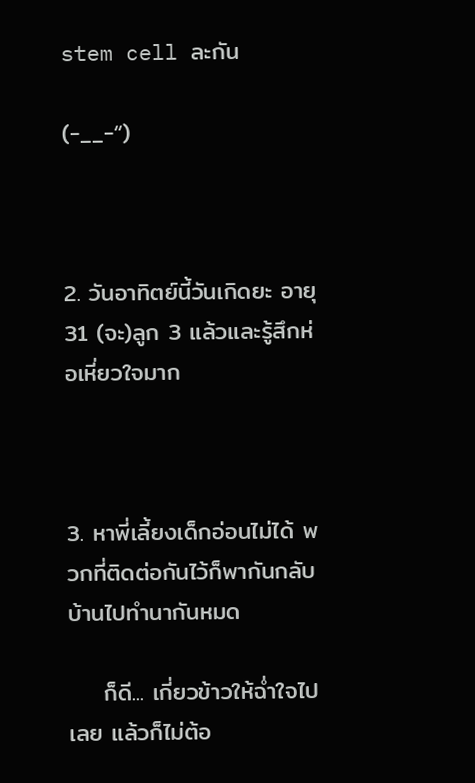stem cell ละกัน

(-__-“)



2. วันอาทิตย์นี้วันเกิดยะ อายุ 31 (จะ)ลูก 3 แล้วและรู้สึกห่อเหี่ยวใจมาก



3. หาพี่เลี้ยงเด็กอ่อนไม่ได้ พวกที่ติดต่อกันไว้ก็พากันกลับบ้านไปทำนากันหมด

    ก็ดี... เกี่ยวข้าวให้ฉ่ำใจไปเลย แล้วก็ไม่ต้อ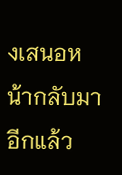งเสนอหน้ากลับมาอีกแล้ว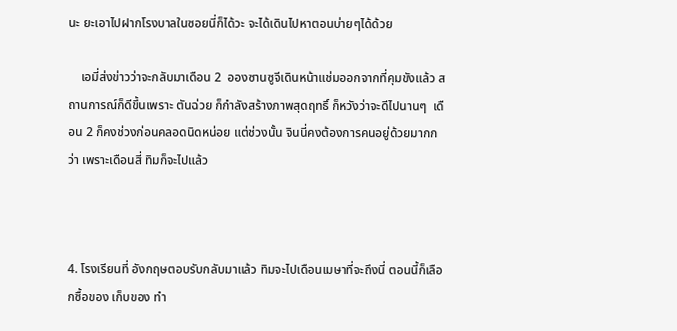นะ ยะเอาไปฝากโรงบาลในซอยนี่ก็ได้วะ จะได้เดินไปหาตอนบ่ายๆได้ด้วย

    เอมี่ส่งข่าวว่าจะกลับมาเดือน 2  อองซานซูจีเดินหน้าแช่มออกจากที่คุมขังแล้ว สถานการณ์ก็ดีขึ้นเพราะ ตันฉ่วย ก็กำลังสร้างภาพสุดฤทธิ์ ก็หวังว่าจะดีไปนานๆ  เดือน 2 ก็คงช่วงก่อนคลอดนิดหน่อย แต่ช่วงนั้น จินนี่คงต้องการคนอยู่ด้วยมากกว่า เพราะเดือนสี่ ทิมก็จะไปแล้ว



4. โรงเรียนที่ อังกฤษตอบรับกลับมาแล้ว ทิมจะไปเดือนเมษาที่จะถึงนี่ ตอนนี้ก็เลือกซื้อของ เก็บของ ทำ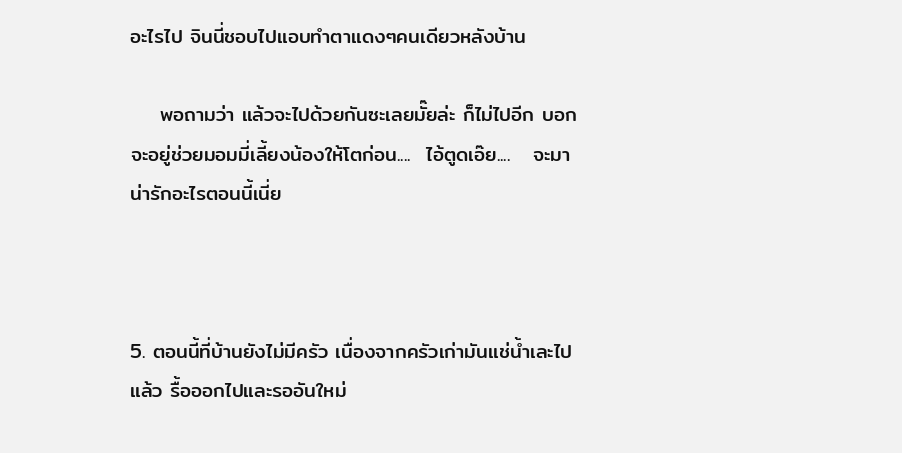อะไรไป จินนี่ชอบไปแอบทำตาแดงๆคนเดียวหลังบ้าน

    พอถามว่า แล้วจะไปด้วยกันซะเลยมั๊ยล่ะ ก็ไม่ไปอีก บอกจะอยู่ช่วยมอมมี่เลี้ยงน้องให้โตก่อน....  ไอ้ตูดเอ๊ย....   จะมาน่ารักอะไรตอนนี้เนี่ย



5. ตอนนี้ที่บ้านยังไม่มีครัว เนื่องจากครัวเก่ามันแช่น้ำเละไปแล้ว รื้อออกไปและรออันใหม่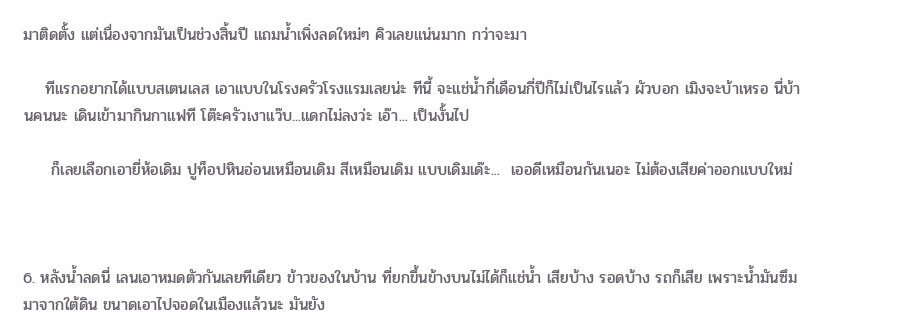มาติดตั้ง แต่เนื่องจากมันเป็นช่วงสิ้นปี แถมน้ำเพิ่งลดใหม่ๆ คิวเลยแน่นมาก กว่าจะมา

    ทีแรกอยากได้แบบสเตนเลส เอาแบบในโรงครัวโรงแรมเลยน่ะ ทีนี้ จะแช่น้ำกี่เดือนกี่ปีก็ไม่เป็นไรแล้ว ผัวบอก เมิงจะบ้าเหรอ นี่บ้านคนนะ เดินเข้ามากินกาแฟที โต๊ะครัวเงาแว๊บ...แดกไม่ลงว่ะ เอ๊า... เป็นงั้นไป

     ก็เลยเลือกเอายี่ห้อเดิม ปูท็อปหินอ่อนเหมือนเดิม สีเหมือนเดิม แบบเดิมเด๊ะ...  เออดีเหมือนกันเนอะ ไม่ต้องเสียค่าออกแบบใหม่



6. หลังน้ำลดนี่ เลนเอาหมดตัวกันเลยทีเดียว ข้าวของในบ้าน ที่ยกขึ้นข้างบนไม่ได้ก็แช่น้ำ เสียบ้าง รอดบ้าง รถก็เสีย เพราะน้ำมันซึมมาจากใต้ดิน ขนาดเอาไปจอดในเมืองแล้วนะ มันยัง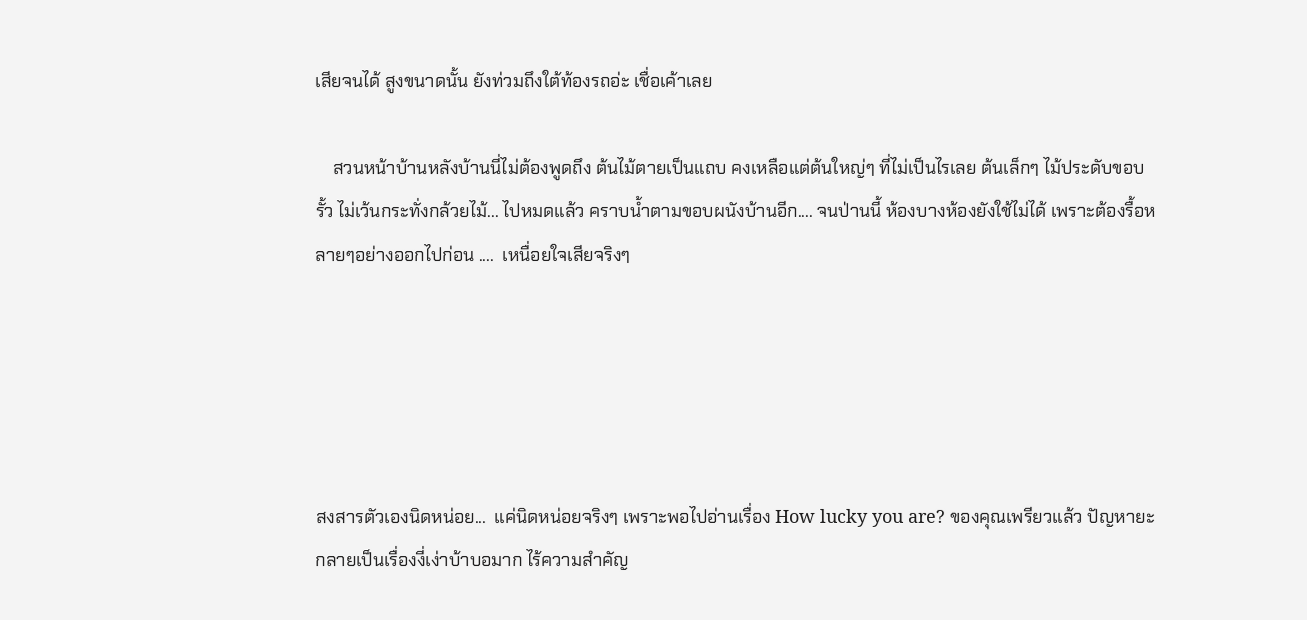เสียจนได้ สูงขนาดนั้น ยังท่วมถึงใต้ท้องรถอ่ะ เชื่อเค้าเลย

    สวนหน้าบ้านหลังบ้านนี่ไม่ต้องพูดถึง ต้นไม้ตายเป็นแถบ คงเหลือแต่ต้นใหญ่ๆ ที่ไม่เป็นไรเลย ต้นเล็กๆ ไม้ประดับขอบรั้ว ไม่เว้นกระทั่งกล้วยไม้... ไปหมดแล้ว คราบน้ำตามขอบผนังบ้านอีก.... จนป่านนี้ ห้องบางห้องยังใช้ไม่ได้ เพราะต้องรื้อหลายๆอย่างออกไปก่อน ....  เหนื่อยใจเสียจริงๆ





สงสารตัวเองนิดหน่อย...  แค่นิดหน่อยจริงๆ เพราะพอไปอ่านเรื่อง How lucky you are? ของคุณเพรียวแล้ว ปัญหายะกลายเป็นเรื่องงี่เง่าบ้าบอมาก ไร้ความสำคัญ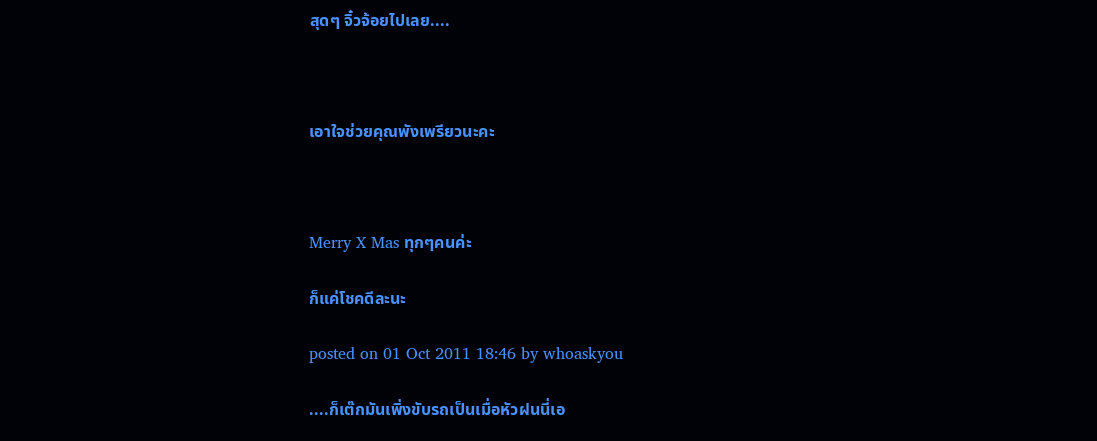สุดๆ จิ๋วจ้อยไปเลย....



เอาใจช่วยคุณพังเพรียวนะคะ



Merry X Mas ทุกๆคนค่ะ

ก็แค่โชคดีละนะ

posted on 01 Oct 2011 18:46 by whoaskyou

....ก็เต๊กมันเพิ่งขับรถเป็นเมื่อหัวฝนนี่เอ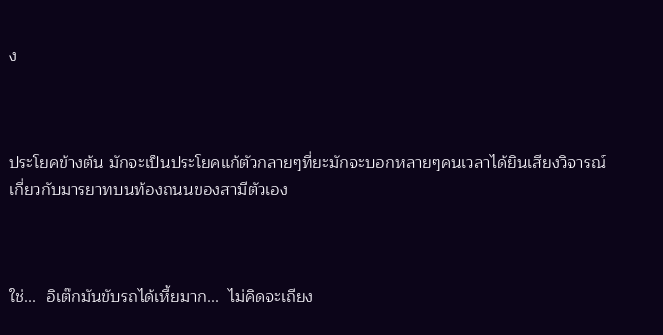ง



ประโยคข้างต้น มักจะเป็นประโยคแก้ตัวกลายๆที่ยะมักจะบอกหลายๆคนเวลาได้ยินเสียงวิจารณ์เกี่ยวกับมารยาทบนท้องถนนของสามีตัวเอง



ใช่...  อิเต๊กมันขับรถได้เหี้ยมาก...  ไม่คิดจะเถียง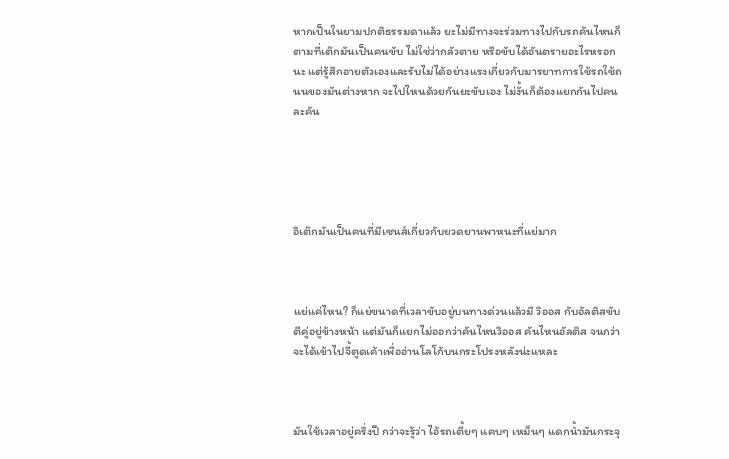หากเป็นในยามปกติธรรมดาแล้ว ยะไม่มีทางจะร่วมทางไปกับรถคันไหนก็ตามที่เต๊กมันเป็นคนขับ ไม่ใช่ว่ากลัวตาย หรือขับได้อันตรายอะไรหรอกนะ แต่รู้สึกอายตัวเองและรับไม่ได้อย่างแรงเกี่ยวกับมารยาทการใช้รถใช้ถนนของมันต่างหาก จะไปไหนด้วยกันยะขับเอง ไม่งั้นก็ต้องแยกกันไปคนละคัน





อิเต๊กมันเป็นคนที่มีเซนส์เกี่ยวกับยวดยานพาหนะที่แย่มาก



แย่แค่ไหน? ก็แย่ขนาดที่เวลาขับอยู่บนทางด่วนแล้วมี วิออส กับอัลติสขับตีคู่อยู่ข้างหน้า แต่มันก็แยกไม่ออกว่าคันไหนวิออส คันไหนอัลติส จนกว่าจะได้เข้าไปจี้ตูดเค้าเพื่ออ่านโลโก้บนกระโปรงหลังน่ะแหละ



มันใช้เวลาอยู่ครึ่งปี กว่าจะรู้ว่า ไอ้รถเตี้ยๆ แคบๆ เหม็นๆ แดกน้ำมันกระจุ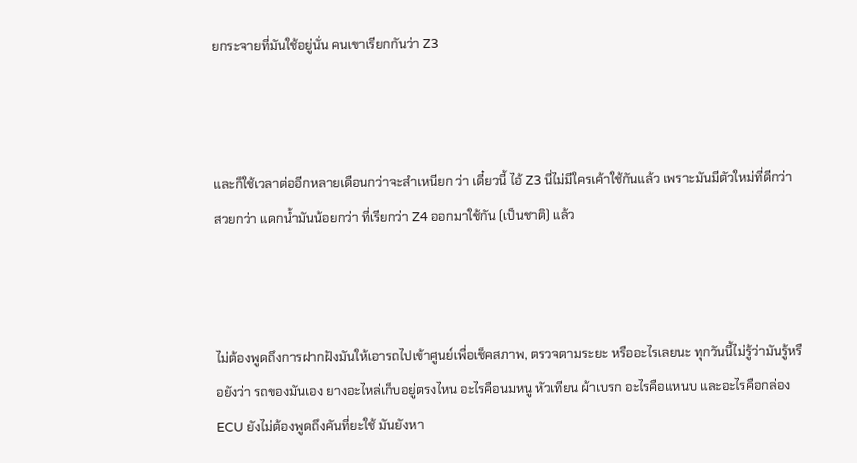ยกระจายที่มันใช้อยู่นั่น คนเขาเรียกกันว่า Z3



และก็ใช้เวลาต่ออีกหลายเดือนกว่าจะสำเหนียก ว่า เดี๋ยวนี้ ไอ้ Z3 นี่ไม่มีใครเค้าใช้กันแล้ว เพราะมันมีตัวใหม่ที่ดีกว่า สวยกว่า แดกน้ำมันน้อยกว่า ที่เรียกว่า Z4 ออกมาใช้กัน (เป็นชาติ) แล้ว



ไม่ต้องพูดถึงการฝากฝังมันให้เอารถไปเข้าศูนย์เพื่อเช็คสภาพ, ตรวจตามระยะ หรืออะไรเลยนะ ทุกวันนี้ไม่รู้ว่ามันรู้หรือยังว่า รถของมันเอง ยางอะไหล่เก็บอยู่ตรงไหน อะไรคือนมหนู หัวเทียน ผ้าเบรก อะไรคือแหนบ และอะไรคือกล่อง ECU ยังไม่ต้องพูดถึงคันที่ยะใช้ มันยังหา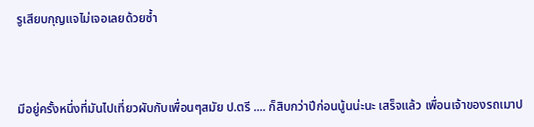รูเสียบกุญแจไม่เจอเลยด้วยซ้ำ



มีอยู่ครั้งหนึ่งที่มันไปเที่ยวผับกับเพื่อนๆสมัย ป.ตรี .... ก็สิบกว่าปีก่อนนู้นน่ะนะ เสร็จแล้ว เพื่อนเจ้าของรถเมาป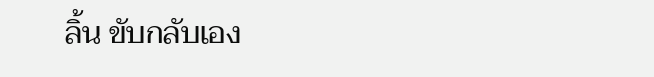ลิ้น ขับกลับเอง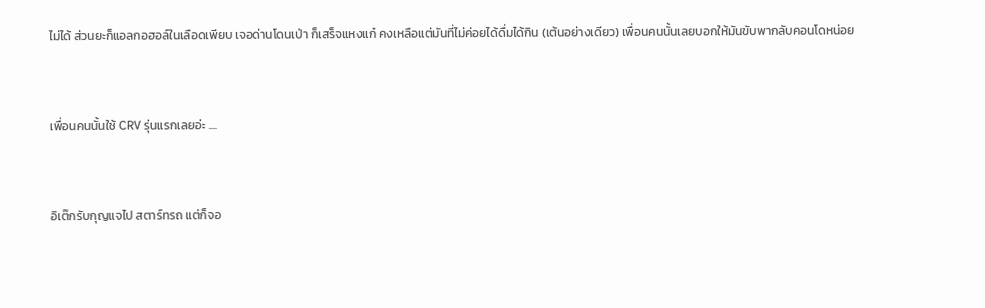ไม่ได้ ส่วนยะก็แอลกอฮอล์ในเลือดเพียบ เจอด่านโดนเป่า ก็เสร็จแหงแก๋ คงเหลือแต่มันที่ไม่ค่อยได้ดื่มได้กิน (เต้นอย่างเดียว) เพื่อนคนนั้นเลยบอกให้มันขับพากลับคอนโดหน่อย



เพื่อนคนนั้นใช้ CRV รุ่นแรกเลยอ่ะ ....



อิเต๊กรับกุญแจไป สตาร์ทรถ แต่ก็จอ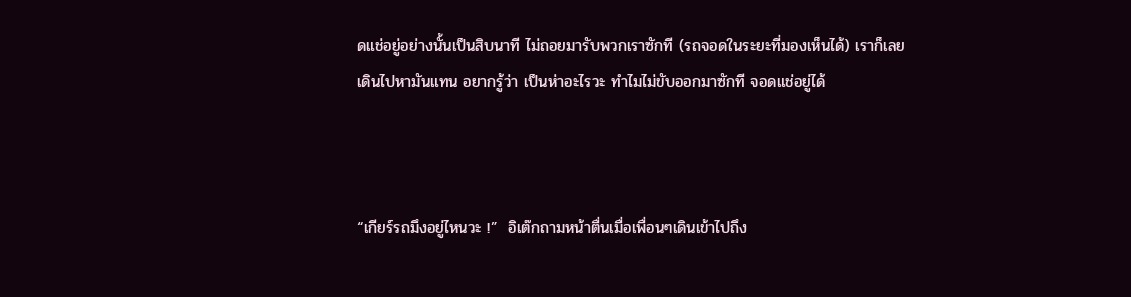ดแช่อยู่อย่างนั้นเป็นสิบนาที ไม่ถอยมารับพวกเราซักที (รถจอดในระยะที่มองเห็นได้) เราก็เลยเดินไปหามันแทน อยากรู้ว่า เป็นห่าอะไรวะ ทำไมไม่ขับออกมาซักที จอดแช่อยู่ได้



“เกียร์รถมึงอยู่ไหนวะ !”  อิเต๊กถามหน้าตื่นเมื่อเพื่อนๆเดินเข้าไปถึง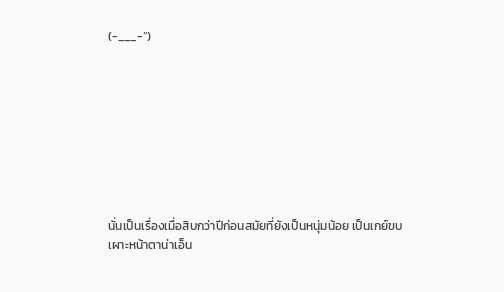(-___-“)









นั่นเป็นเรื่องเมื่อสิบกว่าปีก่อนสมัยที่ยังเป็นหนุ่มน้อย เป็นเกย์ขบเผาะหน้าตาน่าเอ็น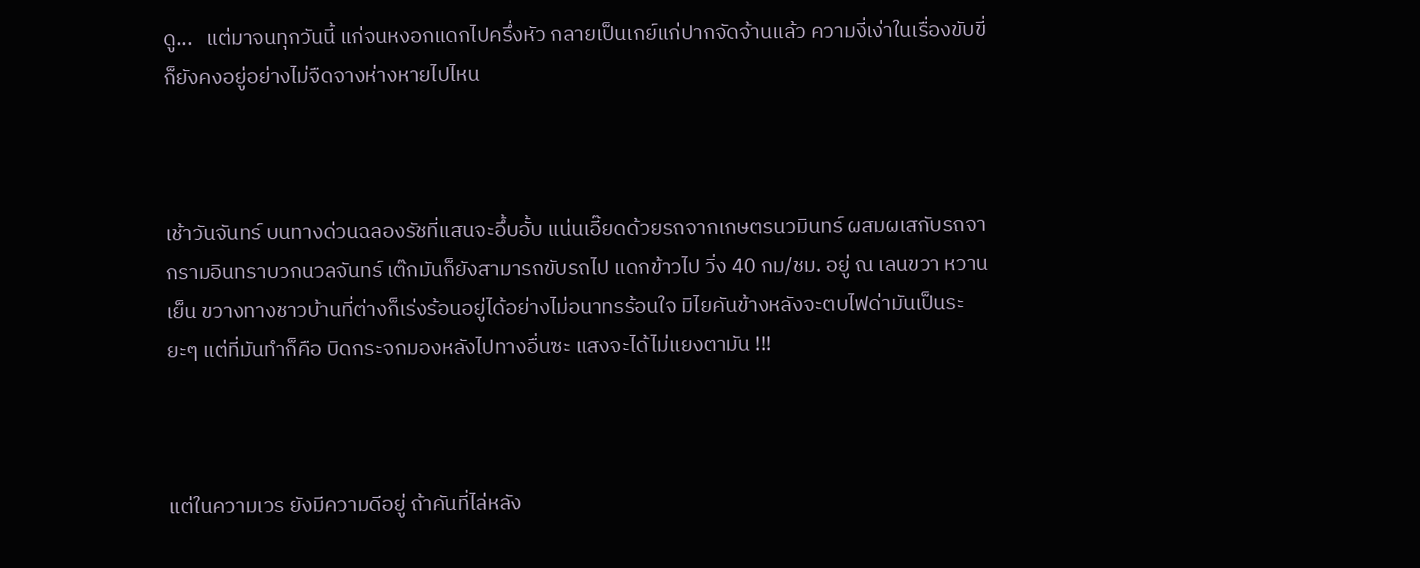ดู...   แต่มาจนทุกวันนี้ แก่จนหงอกแดกไปครึ่งหัว กลายเป็นเกย์แก่ปากจัดจ้านแล้ว ความงี่เง่าในเรื่องขับขี่ก็ยังคงอยู่อย่างไม่จืดจางห่างหายไปไหน



เช้าวันจันทร์ บนทางด่วนฉลองรัชที่แสนจะอึ้บอั้บ แน่นเอี๊ยดด้วยรถจากเกษตรนวมินทร์ ผสมผเสกับรถจากรามอินทราบวกนวลจันทร์ เต๊กมันก็ยังสามารถขับรถไป แดกข้าวไป วิ่ง 40 กม/ชม. อยู่ ณ เลนขวา หวานเย็น ขวางทางชาวบ้านที่ต่างก็เร่งร้อนอยู่ได้อย่างไม่อนาทรร้อนใจ มิไยคันข้างหลังจะตบไฟด่ามันเป็นระยะๆ แต่ที่มันทำก็คือ บิดกระจกมองหลังไปทางอื่นซะ แสงจะได้ไม่แยงตามัน !!!



แต่ในความเวร ยังมีความดีอยู่ ถ้าคันที่ไล่หลัง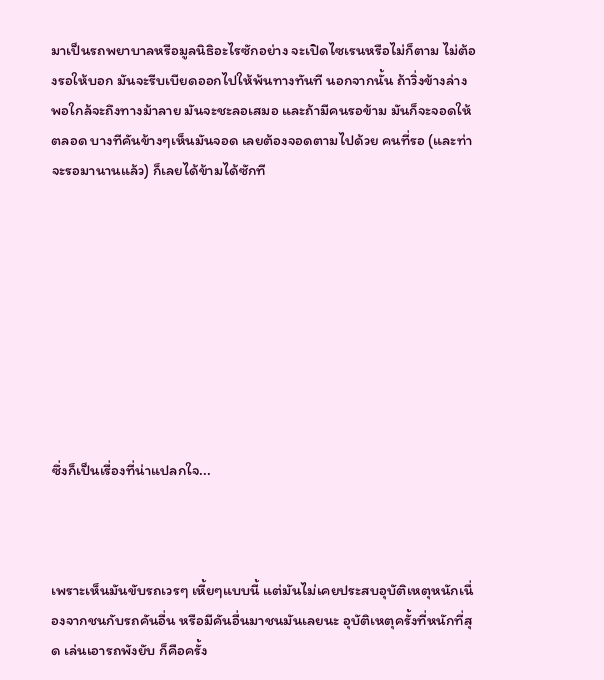มาเป็นรถพยาบาลหรือมูลนิธิอะไรซักอย่าง จะเปิดไซเรนหรือไม่ก็ตาม ไม่ต้องรอให้บอก มันจะรีบเบียดออกไปให้พ้นทางทันที นอกจากนั้น ถ้าวิ่งข้างล่าง พอใกล้จะถึงทางม้าลาย มันจะชะลอเสมอ และถ้ามีคนรอข้าม มันก็จะจอดให้ตลอด บางทีคันข้างๆเห็นมันจอด เลยต้องจอดตามไปด้วย คนที่รอ (และท่าจะรอมานานแล้ว) ก็เลยได้ข้ามได้ซักที









ซึ่งก็เป็นเรื่องที่น่าแปลกใจ...



เพราะเห็นมันขับรถเวรๆ เหี้ยๆแบบนี้ แต่มันไม่เคยประสบอุบัติเหตุหนักเนื่องจากชนกับรถคันอื่น หรือมีคันอื่นมาชนมันเลยนะ อุบัติเหตุครั้งที่หนักที่สุด เล่นเอารถพังยับ ก็คือครั้ง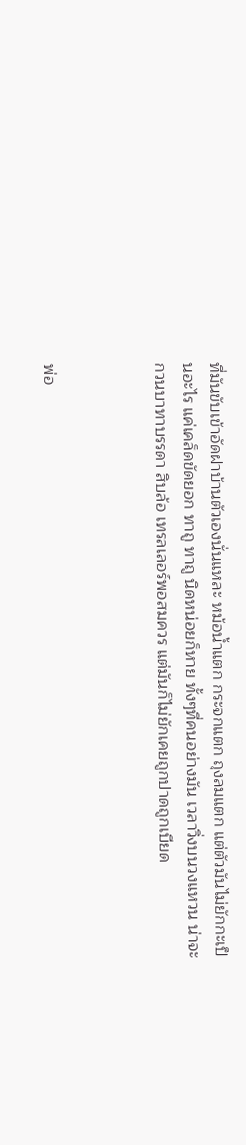ที่มันขับเข้าอัดฝาบ้านตัวเองนั่นแหละ หม้อน้ำแตก กระจกแตก ถุงลมแตก แต่ตัวมันไม่ยักกะเป็นอะไร แค่เคล็ดขัดยอก ทาถู ทาถู นิดหน่อยก็หาย ทั้งๆที่คนอย่างมัน เวลาวิ่งบนวงแหวน น่าจะกวนบาทาบรรดา สิบล้อ เทรลเลอร์พอสมควร แต่มันก็ไม่ยักเคยถูกปาดถูกเบียด



พ่อ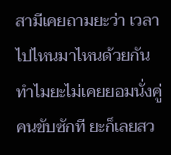สามีเคยถามยะว่า เวลาไปไหนมาไหนด้วยกัน ทำไมยะไม่เคยยอมนั่งคู่คนขับซักที ยะก็เลยสว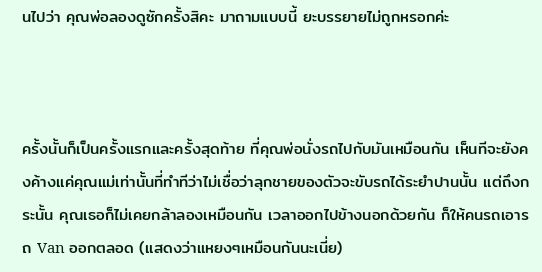นไปว่า คุณพ่อลองดูซักครั้งสิคะ มาถามแบบนี้ ยะบรรยายไม่ถูกหรอกค่ะ



ครั้งนั้นก็เป็นครั้งแรกและครั้งสุดท้าย ที่คุณพ่อนั่งรถไปกับมันเหมือนกัน เห็นทีจะยังคงค้างแค่คุณแม่เท่านั้นที่ทำทีว่าไม่เชื่อว่าลุกชายของตัวจะขับรถได้ระยำปานนั้น แต่ถึงกระนั้น คุณเธอก็ไม่เคยกล้าลองเหมือนกัน เวลาออกไปข้างนอกด้วยกัน ก็ให้คนรถเอารถ Van ออกตลอด (แสดงว่าแหยงๆเหมือนกันนะเนี่ย)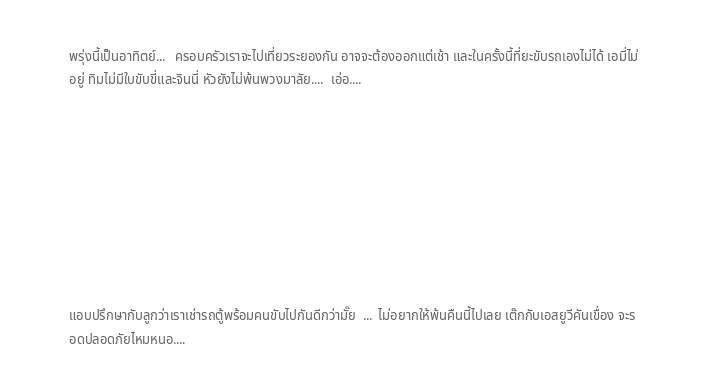พรุ่งนี้เป็นอาทิตย์...   ครอบครัวเราจะไปเที่ยวระยองกัน อาจจะต้องออกแต่เช้า และในครั้งนี้ที่ยะขับรถเองไม่ได้ เอมี่ไม่อยู่ ทิมไม่มีใบขับขี่และจินนี่ หัวยังไม่พ้นพวงมาลัย....  เอ่อ....









แอบปรึกษากับลูกว่าเราเช่ารถตู้พร้อมคนขับไปกันดีกว่ามั๊ย  ...  ไม่อยากให้พ้นคืนนี้ไปเลย เต๊กกับเอสยูวีคันเขื่อง จะรอดปลอดภัยไหมหนอ....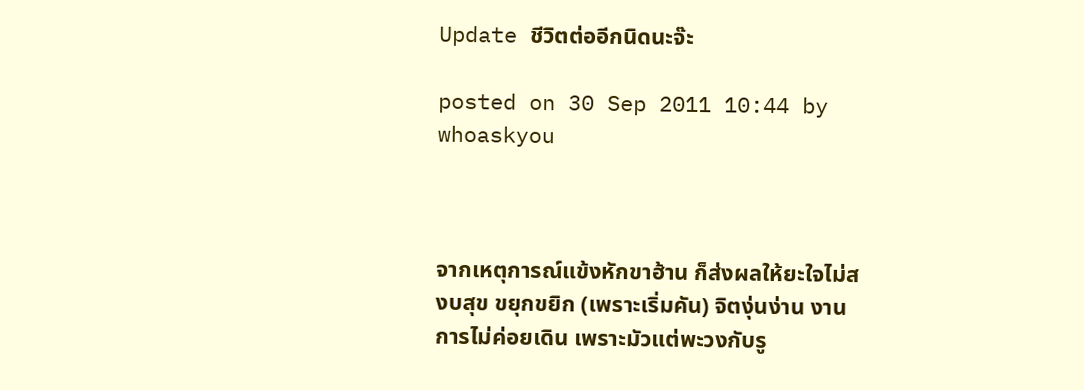Update ชีวิตต่ออีกนิดนะจ๊ะ

posted on 30 Sep 2011 10:44 by whoaskyou



จากเหตุการณ์แข้งหักขาฮ้าน ก็ส่งผลให้ยะใจไม่สงบสุข ขยุกขยิก (เพราะเริ่มคัน) จิตงุ่นง่าน งานการไม่ค่อยเดิน เพราะมัวแต่พะวงกับรู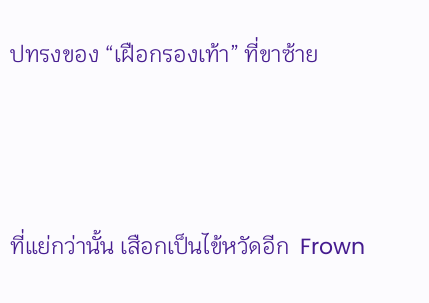ปทรงของ “เฝือกรองเท้า” ที่ขาซ้าย



ที่แย่กว่านั้น เสือกเป็นไข้หวัดอีก  Frown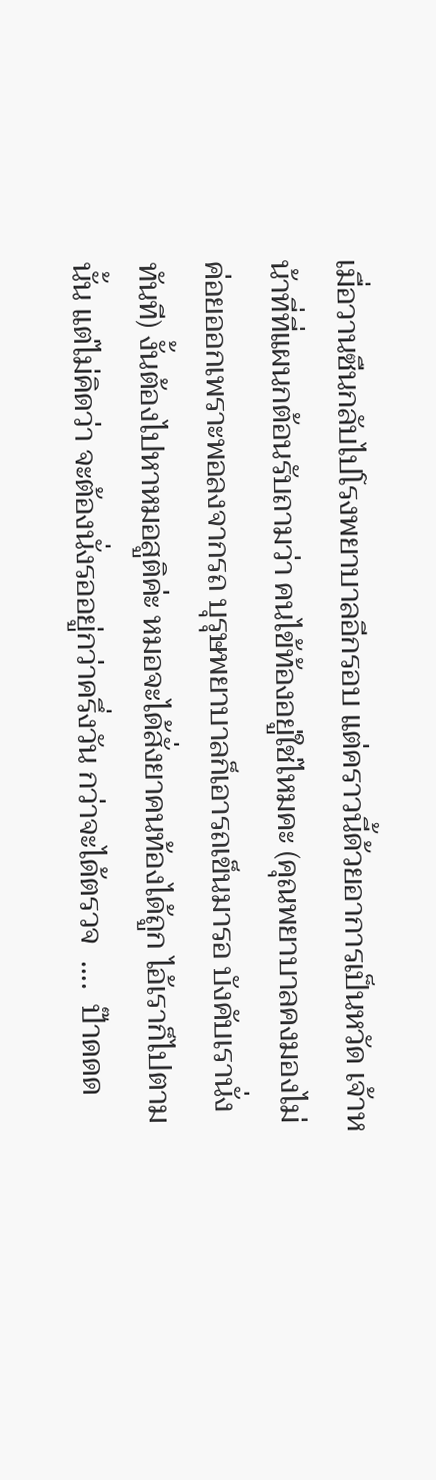เมื่อวานซืนกลับไปโรงพยาบาลอีกรอบ แต่คราวนี้ด้วยอาการเป็นหวัด เจ้าหน้าที่ที่แผนกต้อนรับถามว่า คนไข้ท้องอยู่ใช่ไหมคะ (คุณพยาบาลคงมองไม่ค่อยออกเพราะพอลงจากรถ บุรุษพยาบาลก็เอารถเข็นมารอ บังคับเรานั่งทันที) งั้นต้องไปหาหมอสูติค่ะ หมอจะได้สั่งยาคนท้องได้ถูก ไอ้เราก็ไปตามนั้น แต่ไม่คิดว่า จะต้องนั่งรออยู่กว่าครึ่งวัน กว่าจะได้ตรวจ  ....  ป๊าดดด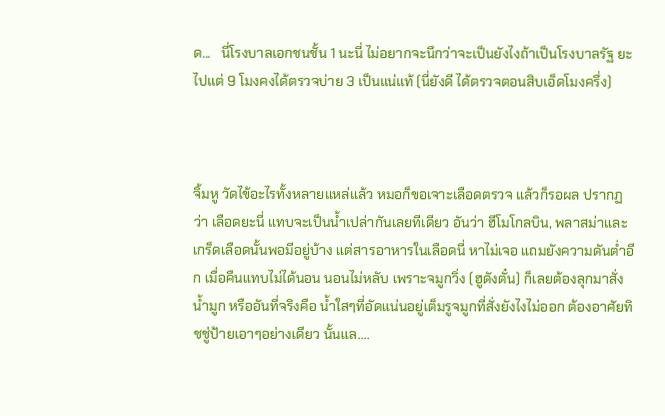ด...   นี่โรงบาลเอกชนชั้น 1 นะนี่ ไม่อยากจะนึกว่าจะเป็นยังไงถ้าเป็นโรงบาลรัฐ ยะไปแต่ 9 โมงคงได้ตรวจบ่าย 3 เป็นแน่แท้ (นี่ยังดี ได้ตรวจตอนสิบเอ็ดโมงครึ่ง)



จิ้มหู วัดไข้อะไรทั้งหลายแหล่แล้ว หมอก็ขอเจาะเลือดตรวจ แล้วก็รอผล ปรากฏว่า เลือดยะนี่ แทบจะเป็นน้ำเปล่ากันเลยทีเดียว อันว่า ฮีโมโกลบิน, พลาสม่าและเกร็ดเลือดนั้นพอมีอยู่บ้าง แต่สารอาหารในเลือดนี่ หาไม่เจอ แถมยังความดันต่ำอีก เมื่อคืนแทบไม่ได้นอน นอนไม่หลับ เพราะจมูกวิ่ง (ฮูดังตั๋น) ก็เลยต้องลุกมาสั่งน้ำมูก หรืออันที่จริงคือ น้ำใสๆที่อัดแน่นอยู่เต็มรูจมูกที่สั่งยังไงไม่ออก ต้องอาศัยทิชชู่ป้ายเอาๆอย่างเดียว นั้นแล....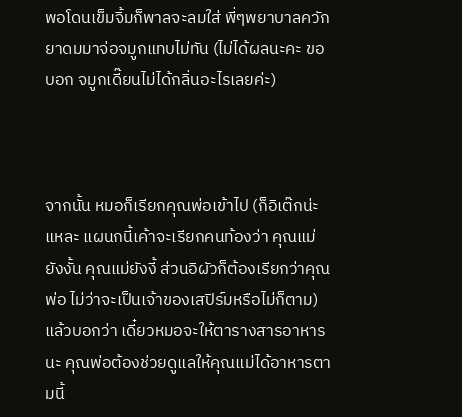พอโดนเข็มจิ้มก็พาลจะลมใส่ พี่ๆพยาบาลควักยาดมมาจ่อจมูกแทบไม่ทัน (ไม่ได้ผลนะคะ ขอบอก จมูกเดี๊ยนไม่ได้กลิ่นอะไรเลยค่ะ)



จากนั้น หมอก็เรียกคุณพ่อเข้าไป (ก็อิเต๊กน่ะแหละ แผนกนี้เค้าจะเรียกคนท้องว่า คุณแม่ยังงั้น คุณแม่ยังงี้ ส่วนอิผัวก็ต้องเรียกว่าคุณพ่อ ไม่ว่าจะเป็นเจ้าของเสปิร์มหรือไม่ก็ตาม) แล้วบอกว่า เดี๋ยวหมอจะให้ตารางสารอาหารนะ คุณพ่อต้องช่วยดูแลให้คุณแม่ได้อาหารตามนี้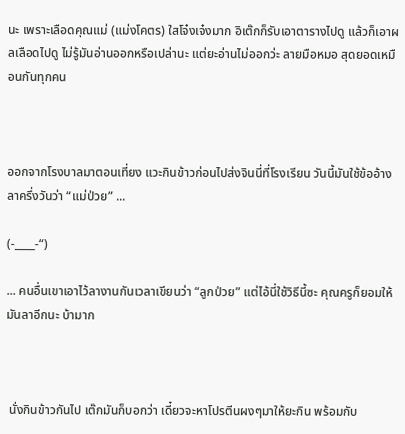นะ เพราะเลือดคุณแม่ (แม่งโคตร) ใสโจ๋งเจ๋งมาก อิเต๊กก็รับเอาตารางไปดู แล้วก็เอาผลเลือดไปดู ไม่รู้มันอ่านออกหรือเปล่านะ แต่ยะอ่านไม่ออกว่ะ ลายมือหมอ สุดยอดเหมือนกันทุกคน



ออกจากโรงบาลมาตอนเที่ยง แวะกินข้าวก่อนไปส่งจินนี่ที่โรงเรียน วันนี้มันใช้ข้ออ้างลาครึ่งวันว่า “แม่ป่วย” ...

(-____-“)

... คนอื่นเขาเอาไว้ลางานกันเวลาเขียนว่า “ลูกป่วย” แต่ไอ้นี่ใช้วิธีนี้ซะ คุณครูก็ยอมให้มันลาอีกนะ บ้ามาก



 นั่งกินข้าวกันไป เต๊กมันก็บอกว่า เดี๋ยวจะหาโปรตีนผงๆมาให้ยะกิน พร้อมกับ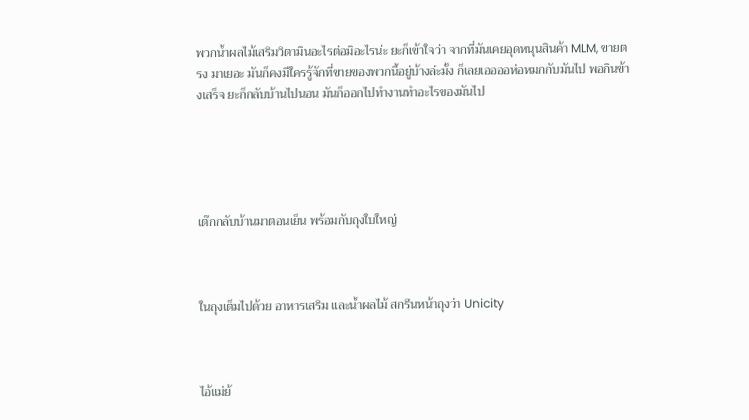พวกน้ำผลไม้เสริมวิตามินอะไรต่อมิอะไรน่ะ ยะก็เข้าใจว่า จากที่มันเคยอุดหนุนสินค้า MLM, ขายตรง มาเยอะ มันก็คงมีใครรู้จักที่ขายของพวกนี้อยู่บ้างล่ะมั้ง ก็เลยเออออห่อหมกกับมันไป พอกินข้างเสร็จ ยะก็กลับบ้านไปนอน มันก็ออกไปทำงานทำอะไรของมันไป





เต๊กกลับบ้านมาตอนเย็น พร้อมกับถุงใบใหญ่



ในถุงเต็มไปด้วย อาหารเสริม และน้ำผลไม้ สกรีนหน้าถุงว่า Unicity



ไอ้แม่ย้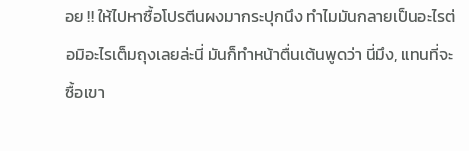อย !! ให้ไปหาซื้อโปรตีนผงมากระปุกนึง ทำไมมันกลายเป็นอะไรต่อมิอะไรเต็มถุงเลยล่ะนี่ มันก็ทำหน้าตื่นเต้นพูดว่า นี่มึง, แทนที่จะซื้อเขา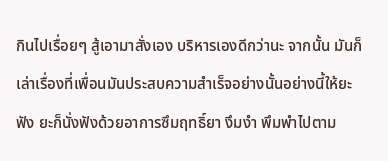กินไปเรื่อยๆ สู้เอามาสั่งเอง บริหารเองดีกว่านะ จากนั้น มันก็เล่าเรื่องที่เพื่อนมันประสบความสำเร็จอย่างนั้นอย่างนี้ให้ยะฟัง ยะก็นั่งฟังด้วยอาการซึมฤทธิ์ยา งึมงำ พึมพำไปตาม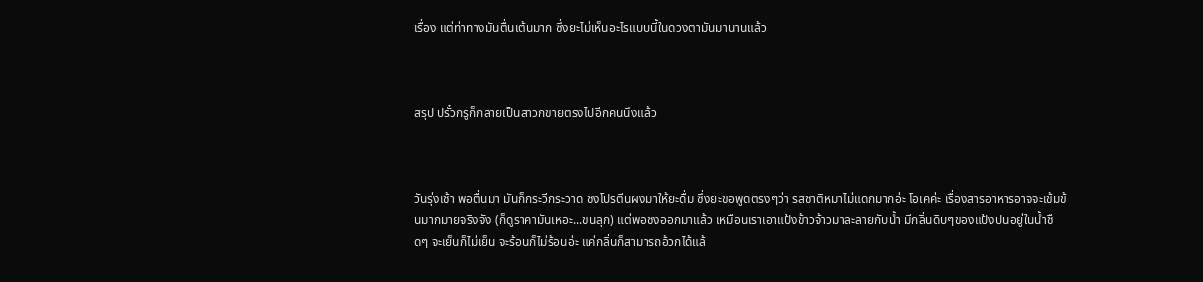เรื่อง แต่ท่าทางมันตื่นเต้นมาก ซึ่งยะไม่เห็นอะไรแบบนี้ในดวงตามันมานานแล้ว



สรุป ปรั๋วกรูก็กลายเป็นสาวกขายตรงไปอีกคนนึงแล้ว



วันรุ่งเช้า พอตื่นมา มันก็กระวีกระวาด ชงโปรตีนผงมาให้ยะดื่ม ซึ่งยะขอพูดตรงๆว่า รสชาติหมาไม่แดกมากอ่ะ โอเคค่ะ เรื่องสารอาหารอาจจะเข้มข้นมากมายจริงจัง (ก็ดูราคามันเหอะ...ขนลุก) แต่พอชงออกมาแล้ว เหมือนเราเอาแป้งข้าวจ้าวมาละลายกับน้ำ มีกลิ่นดิบๆของแป้งปนอยู่ในน้ำชืดๆ จะเย็นก็ไม่เย็น จะร้อนก็ไม่ร้อนอ่ะ แค่กลิ่นก็สามารถอ้วกได้แล้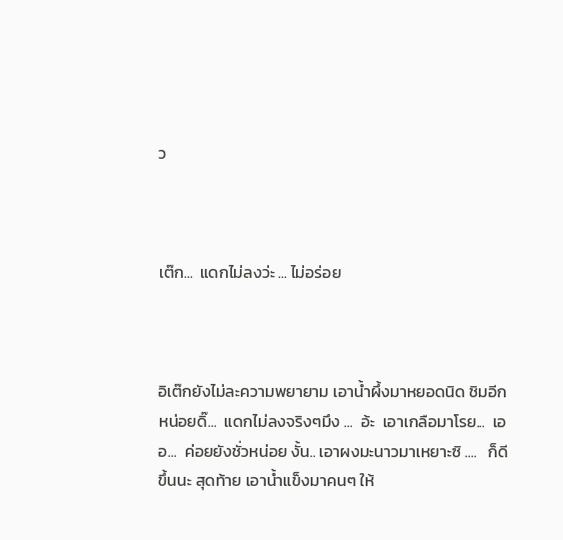ว



เต๊ก...  แดกไม่ลงว่ะ ... ไม่อร่อย



อิเต๊กยังไม่ละความพยายาม เอาน้ำผึ้งมาหยอดนิด ชิมอีกหน่อยดิ๊...  แดกไม่ลงจริงๆมึง ...  อ้ะ  เอาเกลือมาโรย...  เออ...  ค่อยยังชั่วหน่อย งั้น.. เอาผงมะนาวมาเหยาะซิ ....   ก็ดีขึ้นนะ สุดท้าย เอาน้ำแข็งมาคนๆ ให้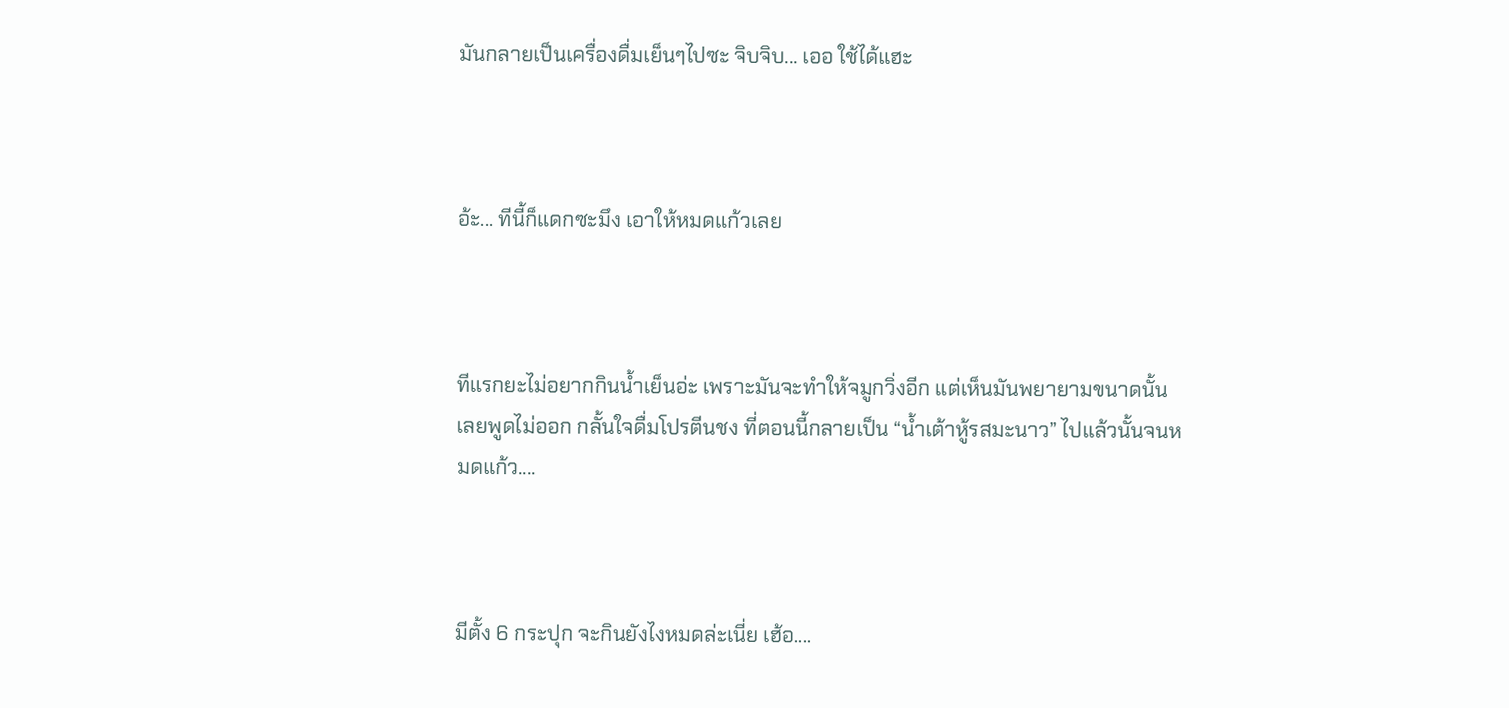มันกลายเป็นเครื่องดื่มเย็นๆไปซะ จิบจิบ... เออ ใช้ได้แฮะ



อ้ะ... ทีนี้ก็แดกซะมึง เอาให้หมดแก้วเลย



ทีแรกยะไม่อยากกินน้ำเย็นอ่ะ เพราะมันจะทำให้จมูกวิ่งอีก แต่เห็นมันพยายามขนาดนั้น เลยพูดไม่ออก กลั้นใจดื่มโปรตีนชง ที่ตอนนี้กลายเป็น “น้ำเต้าหู้รสมะนาว” ไปแล้วนั้นจนหมดแก้ว....



มีตั้ง 6 กระปุก จะกินยังไงหมดล่ะเนี่ย เฮ้อ....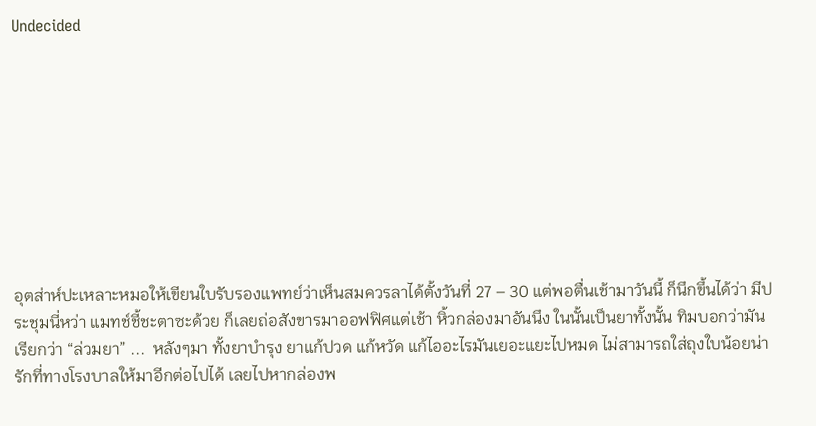Undecided









อุตส่าห์ปะเหลาะหมอให้เขียนใบรับรองแพทย์ว่าเห็นสมควรลาได้ตั้งวันที่ 27 – 30 แต่พอตื่นเช้ามาวันนี้ ก็นึกขึ้นได้ว่า มีประชุมนี่หว่า แมทช์ชี้ชะตาซะด้วย ก็เลยถ่อสังขารมาออฟฟิศแต่เช้า หิ้วกล่องมาอันนึง ในนั้นเป็นยาทั้งนั้น ทิมบอกว่ามันเรียกว่า “ล่วมยา” ...  หลังๆมา ทั้งยาบำรุง ยาแก้ปวด แก้หวัด แก้ไออะไรมันเยอะแยะไปหมด ไม่สามารถใส่ถุงใบน้อยน่ารักที่ทางโรงบาลให้มาอีกต่อไปได้ เลยไปหากล่องพ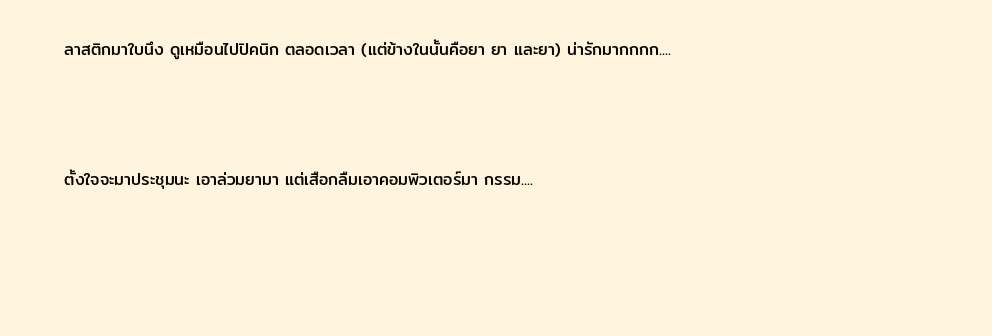ลาสติกมาใบนึง ดูเหมือนไปปิคนิก ตลอดเวลา (แต่ข้างในนั้นคือยา ยา และยา) น่ารักมากกกก....



ตั้งใจจะมาประชุมนะ เอาล่วมยามา แต่เสือกลืมเอาคอมพิวเตอร์มา กรรม....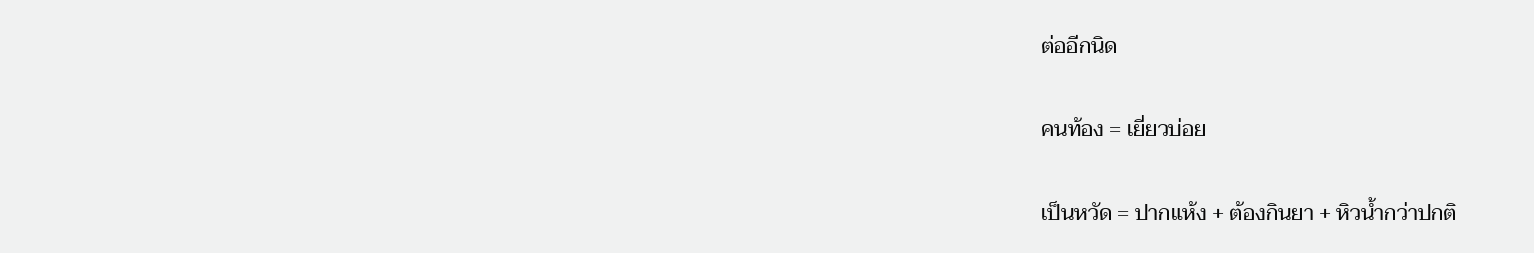ต่ออีกนิด

คนท้อง = เยี่ยวบ่อย

เป็นหวัด = ปากแห้ง + ต้องกินยา + หิวน้ำกว่าปกติ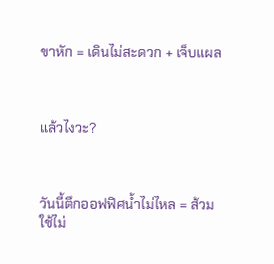ขาหัก = เดินไม่สะดวก + เจ็บแผล



แล้วไงวะ?



วันนี้ตึกออฟฟิศน้ำไม่ไหล = ส้วมใช้ไม่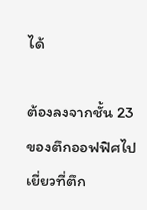ได้

ต้องลงจากชั้น 23 ของตึกออฟฟิศไปเยี่ยวที่ตึก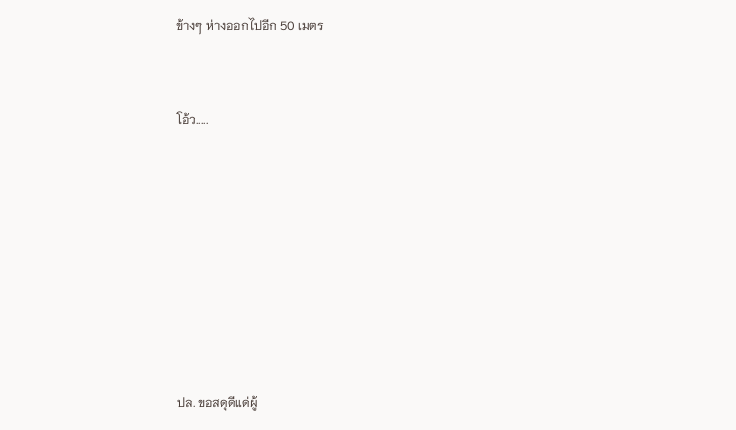ข้างๆ ห่างออกไปอีก 50 เมตร



โอ้ว.....











ปล. ขอสดุดีแด่ผู้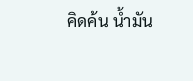คิดค้น น้ำมัน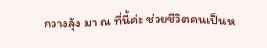กวางลุ้ง มา ณ ที่นี้ค่ะ ช่วยชีวิตคนเป็นห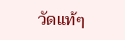วัดแท้ๆ